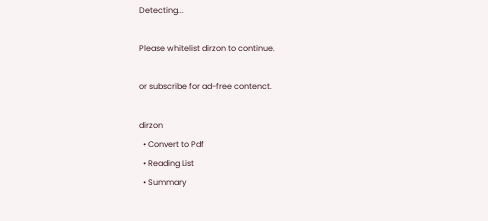Detecting...

Please whitelist dirzon to continue.

or subscribe for ad-free contenct.

dirzon
  • Convert to Pdf
  • Reading List
  • Summary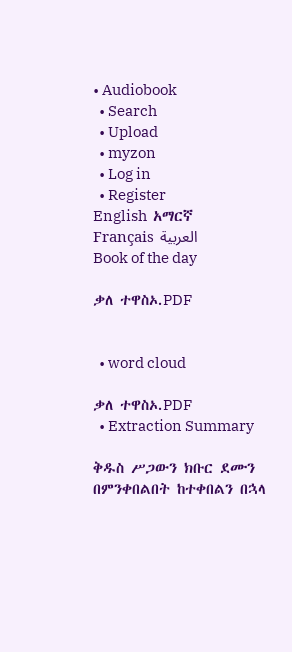• Audiobook
  • Search
  • Upload
  • myzon
  • Log in
  • Register
English  አማርኛ  Français  العربية
Book of the day

ቃለ ተዋስኦ.PDF


  • word cloud

ቃለ ተዋስኦ.PDF
  • Extraction Summary

ቅዱስ ሥጋውን ክቡር ደሙን በምንቀበልበት ከተቀበልን በኋላ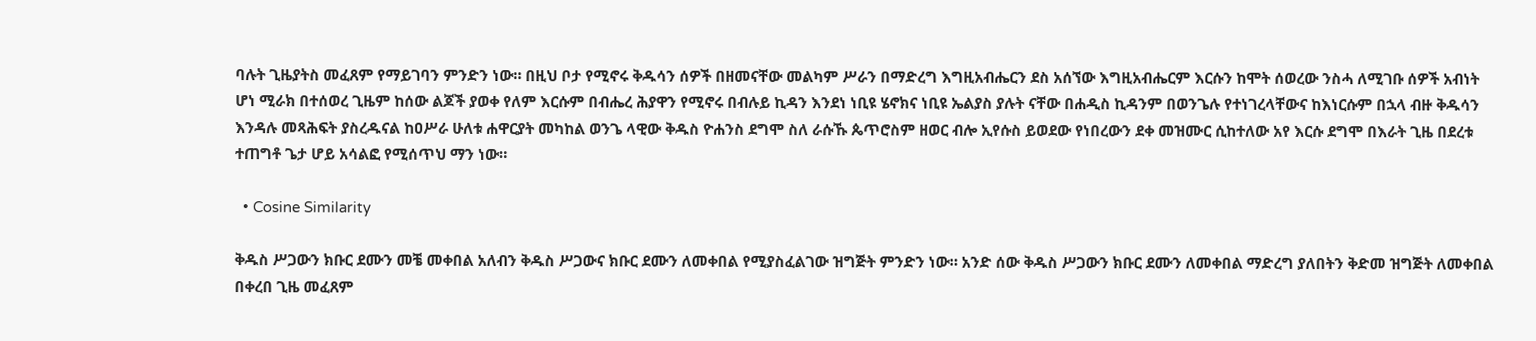ባሉት ጊዜያትስ መፈጸም የማይገባን ምንድን ነው። በዚህ ቦታ የሚኖሩ ቅዱሳን ሰዎች በዘመናቸው መልካም ሥራን በማድረግ እግዚአብሔርን ደስ አሰኘው እግዚአብሔርም እርሱን ከሞት ሰወረው ንስሓ ለሚገቡ ሰዎች አብነት ሆነ ሚራክ በተሰወረ ጊዜም ከሰው ልጆች ያወቀ የለም እርሱም በብሔረ ሕያዋን የሚኖሩ በብሉይ ኪዳን እንደነ ነቢዩ ሄኖክና ነቢዩ ኤልያስ ያሉት ናቸው በሐዲስ ኪዳንም በወንጌሉ የተነገረላቸውና ከእነርሱም በኋላ ብዙ ቅዱሳን እንዳሉ መጻሕፍት ያስረዱናል ከዐሥራ ሁለቱ ሐዋርያት መካከል ወንጌ ላዊው ቅዱስ ዮሐንስ ደግሞ ስለ ራሱኹ ጴጥሮስም ዘወር ብሎ ኢየሱስ ይወደው የነበረውን ደቀ መዝሙር ሲከተለው አየ እርሱ ደግሞ በእራት ጊዜ በደረቱ ተጠግቶ ጌታ ሆይ አሳልፎ የሚሰጥህ ማን ነው።

  • Cosine Similarity

ቅዱስ ሥጋውን ክቡር ደሙን መቼ መቀበል አለብን ቅዱስ ሥጋውና ክቡር ደሙን ለመቀበል የሚያስፈልገው ዝግጅት ምንድን ነው። አንድ ሰው ቅዱስ ሥጋውን ክቡር ደሙን ለመቀበል ማድረግ ያለበትን ቅድመ ዝግጅት ለመቀበል በቀረበ ጊዜ መፈጸም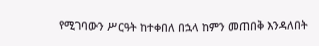የሚገባውን ሥርዓት ከተቀበለ በኋላ ከምን መጠበቅ እንዳለበት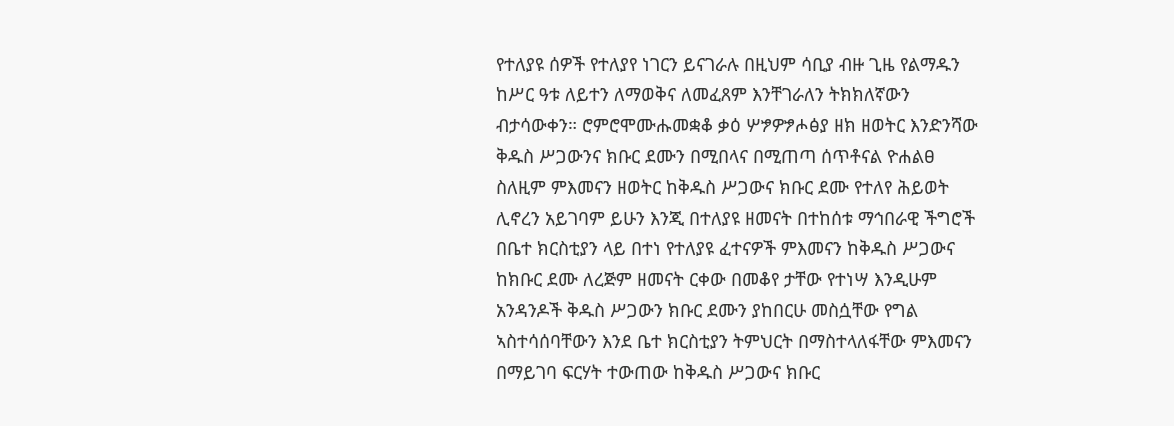የተለያዩ ሰዎች የተለያየ ነገርን ይናገራሉ በዚህም ሳቢያ ብዙ ጊዜ የልማዱን ከሥር ዓቱ ለይተን ለማወቅና ለመፈጸም እንቸገራለን ትክክለኛውን ብታሳውቀን። ሮምሮሞሙሑመቋቆ ቃዕ ሦፇዎፇሖፅያ ዘክ ዘወትር እንድንሻው ቅዱስ ሥጋውንና ክቡር ደሙን በሚበላና በሚጠጣ ሰጥቶናል ዮሐልፀ ስለዚም ምእመናን ዘወትር ከቅዱስ ሥጋውና ክቡር ደሙ የተለየ ሕይወት ሊኖረን አይገባም ይሁን እንጂ በተለያዩ ዘመናት በተከሰቱ ማኅበራዊ ችግሮች በቤተ ክርስቲያን ላይ በተነ የተለያዩ ፈተናዎች ምእመናን ከቅዱስ ሥጋውና ከክቡር ደሙ ለረጅም ዘመናት ርቀው በመቆየ ታቸው የተነሣ እንዲሁም አንዳንዶች ቅዱስ ሥጋውን ክቡር ደሙን ያከበርሁ መስሷቸው የግል ኣስተሳሰባቸውን እንደ ቤተ ክርስቲያን ትምህርት በማስተላለፋቸው ምእመናን በማይገባ ፍርሃት ተውጠው ከቅዱስ ሥጋውና ክቡር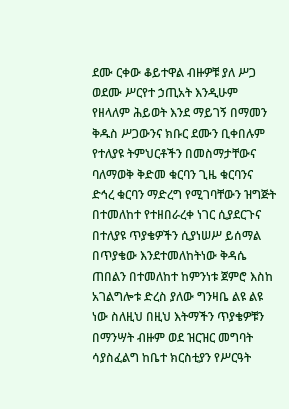ደሙ ርቀው ቆይተዋል ብዙዎቹ ያለ ሥጋ ወደሙ ሥርየተ ኃጢአት እንዲሁም የዘላለም ሕይወት እንደ ማይገኝ በማመን ቅዱስ ሥጋውንና ክቡር ደሙን ቢቀበሉም የተለያዩ ትምህርቶችን በመስማታቸውና ባለማወቅ ቅድመ ቁርባን ጊዜ ቁርባንና ድኅረ ቁርባን ማድረግ የሚገባቸውን ዝግጅት በተመለከተ የተዘበራረቀ ነገር ሲያደርጉና በተለያዩ ጥያቄዎችን ሲያነሠሥ ይሰማል በጥያቄው እንደተመለከትነው ቅዳሴ ጠበልን በተመለከተ ከምንነቱ ጀምሮ እስከ አገልግሎቱ ድረስ ያለው ግንዛቤ ልዩ ልዩ ነው ስለዚህ በዚህ እትማችን ጥያቄዎቹን በማንሣት ብዙም ወደ ዝርዝር መግባት ሳያስፈልግ ከቤተ ክርስቲያን የሥርዓት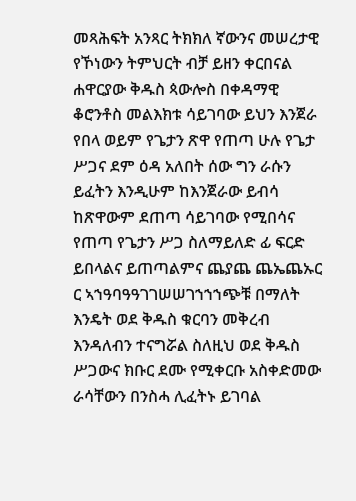መጻሕፍት አንጻር ትክክለ ኛውንና መሠረታዊ የኾነውን ትምህርት ብቻ ይዘን ቀርበናል ሐዋርያው ቅዱስ ጳውሎስ በቀዳማዊ ቆሮንቶስ መልእክቱ ሳይገባው ይህን እንጀራ የበላ ወይም የጌታን ጽዋ የጠጣ ሁሉ የጌታ ሥጋና ደም ዕዳ አለበት ሰው ግን ራሱን ይፈትን እንዲሁም ከእንጀራው ይብሳ ከጽዋውም ደጠጣ ሳይገባው የሚበሳና የጠጣ የጌታን ሥጋ ስለማይለድ ፊ ፍርድ ይበላልና ይጠጣልምና ጨያጨ ጨኤጨኡር ር ኣኀዓባዓዓገገሠሠገኀኀኀጭቹ በማለት እንዴት ወደ ቅዱስ ቁርባን መቅረብ እንዳለብን ተናግሯል ስለዚህ ወደ ቅዱስ ሥጋውና ክቡር ደሙ የሚቀርቡ አስቀድመው ራሳቸውን በንስሓ ሊፈትኑ ይገባል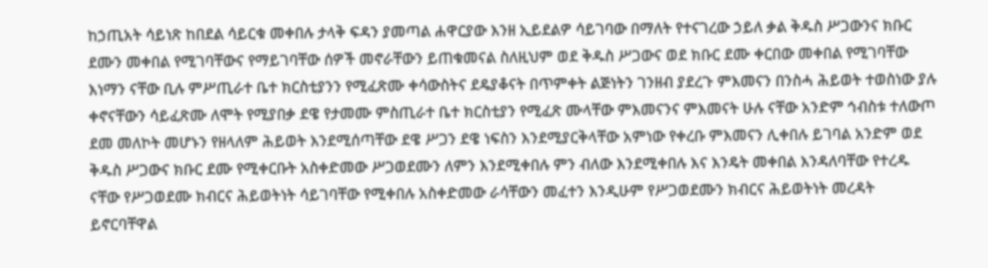ከኃጢአት ሳይነጽ ከበደል ሳይርቁ መቀበሉ ታላቅ ፍዳን ያመጣል ሐዋርያው እንዘ ኢይደልዎ ሳይገባው በማለት የተናገረው ኃይለ ቃል ቅዱስ ሥጋውንና ክቡር ደሙን መቀበል የሚገባቸውና የማይገባቸው ሰዎች መኖራቸውን ይጠቁመናል ስለዚህም ወደ ቅዱስ ሥጋውና ወደ ክቡር ደሙ ቀርበው መቀበል የሚገባቸው እነማን ናቸው ቢሉ ምሥጢራተ ቤተ ክርስቲያንን የሚፈጽሙ ቀሳውስትና ደዴያቆናት በጥምቀት ልጅነትን ገንዘብ ያደረጉ ምእመናን በንስሓ ሕይወት ተወስነው ያሉ ቀኖናቸውን ሳይፈጽሙ ለሞት የሚያበቃ ደዌ የታመሙ ምስጢራተ ቤተ ክርስቲያን የሚፈጽ ሙላቸው ምእመናንና ምእመናት ሁሉ ናቸው አንድም ኅብስቱ ተለውጦ ደመ መለኮት መሆኑን የዘላለም ሕይወት እንደሚሰጣቸው ደዌ ሥጋን ደዌ ነፍስን እንደሚያርቅላቸው አምነው የቀረቡ ምእመናን ሊቀበሉ ይገባል አንድም ወደ ቅዱስ ሥጋውና ክቡር ደሙ የሚቀርቡት አስቀድመው ሥጋወደሙን ለምን እንደሚቀበሉ ምን ብለው እንደሚቀበሉ እና እንዴት መቀበል እንዳለባቸው የተረዱ ናቸው የሥጋወደሙ ክብርና ሕይወትነት ሳይገባቸው የሚቀበሉ አስቀድመው ራሳቸውን መፈተን እንዲሁም የሥጋወደሙን ክብርና ሕይወትነት መረዳት ይኖርባቸዋል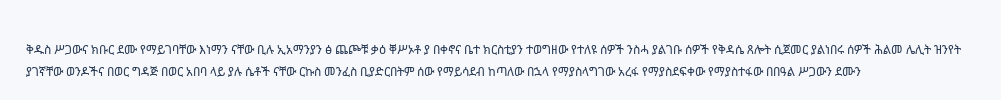ቅዱስ ሥጋውና ክቡር ደሙ የማይገባቸው እነማን ናቸው ቢሉ ኢአማንያን ፅ ጨጮቹ ቃዕ ቐሥኦቶ ያ በቀኖና ቤተ ክርስቲያን ተወግዘው የተለዩ ሰዎች ንስሓ ያልገቡ ሰዎች የቅዳሴ ጸሎት ሲጀመር ያልነበሩ ሰዎች ሕልመ ሌሊት ዝንየት ያገኛቸው ወንዶችና በወር ግዳጅ በወር አበባ ላይ ያሉ ሴቶች ናቸው ርኩስ መንፈስ ቢያድርበትም ሰው የማይሳደብ ከጣለው በኋላ የማያስላግገው አረፋ የማያስደፍቀው የማያስተፋው በበዓል ሥጋውን ደሙን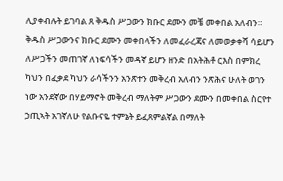ሊያቀብሉት ይገባል ጸ ቅዱስ ሥጋውን ክቡር ደሙን መቼ መቀበል አለብን። ቅዱስ ሥጋውንና ክቡር ደሙን መቀበላችን ለመፈራረጃና ለመወቃቀሻ ሳይሆን ለሥጋችን መጠገኛ ለነፍሳችን መዳኛ ይሆን ዘንድ በአትሕቶ ርእስ በምክረ ካህን በፈቃደ ካህን ራሳችንን አንጽተን መቅረብ አለብን ንጽሕና ሁለት ወገን ነው አንደኛው በሃይማኖት መቅረብ ማለትም ሥጋውን ደሙን በመቀበል ስርየተ ኃጢኣት አገኛለሁ የልቡናዬ ተምኔት ይፈጸምልኛል በማለት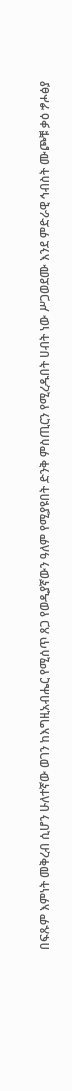በፍጹም እምነት መቅረብ ሲሆን ሁለተኛው ወገን ከእግዚአብሔር የሚሰጥ ጸጋ የወዲያኛውን ዓለም የሚያዩበት ድንቅ ምስጢርን የሚረዱበት ሀብት ነው ሥጋወደሙ እንደ ምድራዊ ኅብስት ሙጮቹ ቃዕ ፇሖፅያ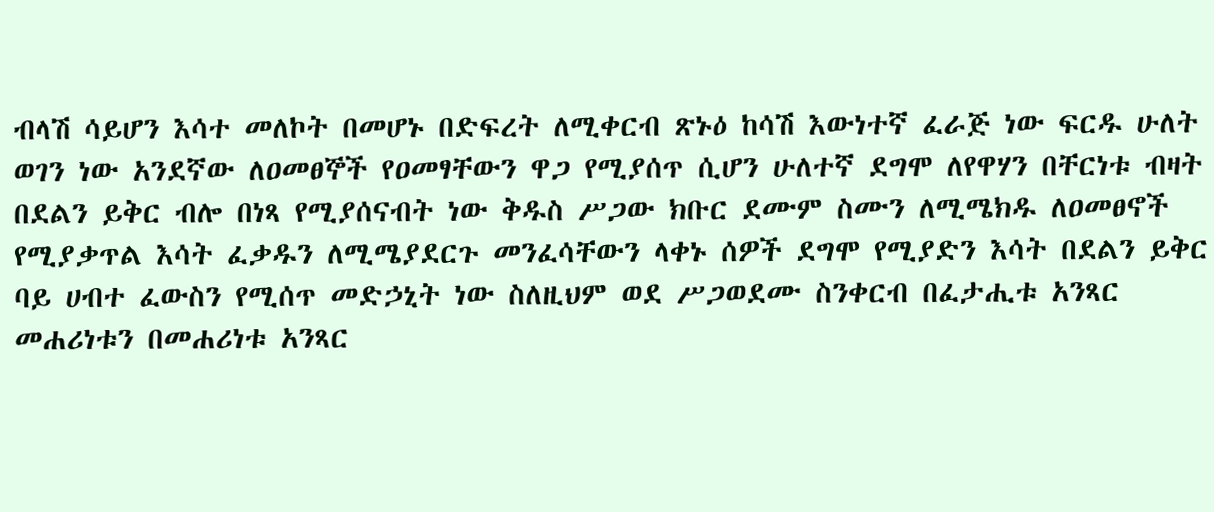ብላሽ ሳይሆን እሳተ መለኮት በመሆኑ በድፍረት ለሚቀርብ ጽኑዕ ከሳሽ እውነተኛ ፈራጅ ነው ፍርዱ ሁለት ወገን ነው አንደኛው ለዐመፀኞች የዐመፃቸውን ዋጋ የሚያሰጥ ሲሆን ሁለተኛ ደግሞ ለየዋሃን በቸርነቱ ብዛት በደልን ይቅር ብሎ በነጻ የሚያሰናብት ነው ቅዱስ ሥጋው ክቡር ደሙም ስሙን ለሚሜክዱ ለዐመፀኖች የሚያቃጥል እሳት ፈቃዱን ለሚሜያደርጉ መንፈሳቸውን ላቀኑ ሰዎች ደግሞ የሚያድን እሳት በደልን ይቅር ባይ ሀብተ ፈውስን የሚሰጥ መድኃኒት ነው ስለዚህም ወደ ሥጋወደሙ ስንቀርብ በፈታሒቱ አንጻር መሐሪነቱን በመሐሪነቱ አንጻር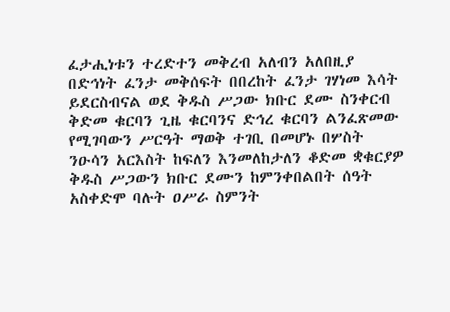ፈታሒነቱን ተረድተን መቅረብ አለብን አለበዚያ በድኅነት ፈንታ መቅሰፍት በበረከት ፈንታ ገሃነመ እሳት ይደርስብናል ወደ ቅዱስ ሥጋው ክቡር ደሙ ስንቀርብ ቅድመ ቁርባን ጊዜ ቁርባንና ድኅረ ቁርባን ልንፈጽመው የሚገባውን ሥርዓት ማወቅ ተገቢ በመሆኑ በሦስት ንዑሳን አርእስት ከፍለን እንመለከታለን ቆድመ ቋቁርያዎ ቅዱስ ሥጋውን ክቡር ደሙን ከምንቀበልበት ሰዓት አስቀድሞ ባሉት ዐሥራ ስምንት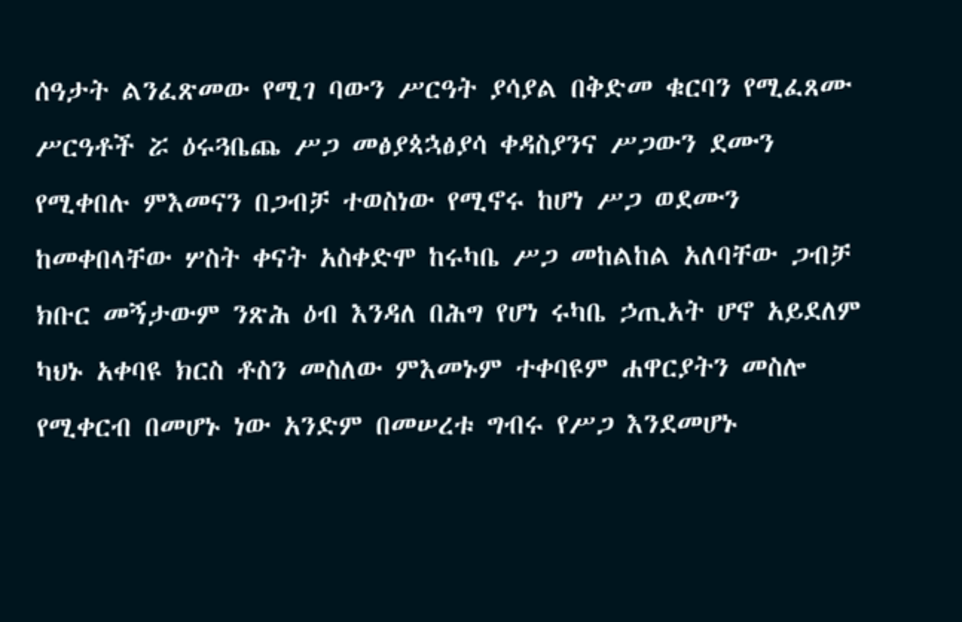ሰዓታት ልንፈጽመው የሚገ ባውን ሥርዓት ያሳያል በቅድመ ቁርባን የሚፈጸሙ ሥርዓቶች ሯ ዕሩጓቤጨ ሥጋ መፅያጳኋፅያሳ ቀዳስያንና ሥጋውን ደሙን የሚቀበሉ ምእመናን በጋብቻ ተወስነው የሚኖሩ ከሆነ ሥጋ ወደሙን ከመቀበላቸው ሦስት ቀናት አስቀድሞ ከሩካቤ ሥጋ መከልከል አለባቸው ጋብቻ ክቡር መኝታውም ንጽሕ ዕብ እንዳለ በሕግ የሆነ ሩካቤ ኃጢአት ሆኖ አይደለም ካህኑ አቀባዩ ክርስ ቶስን መስለው ምእመኑም ተቀባዩም ሐዋርያትን መስሎ የሚቀርብ በመሆኑ ነው አንድም በመሠረቱ ግብሩ የሥጋ እንደመሆኑ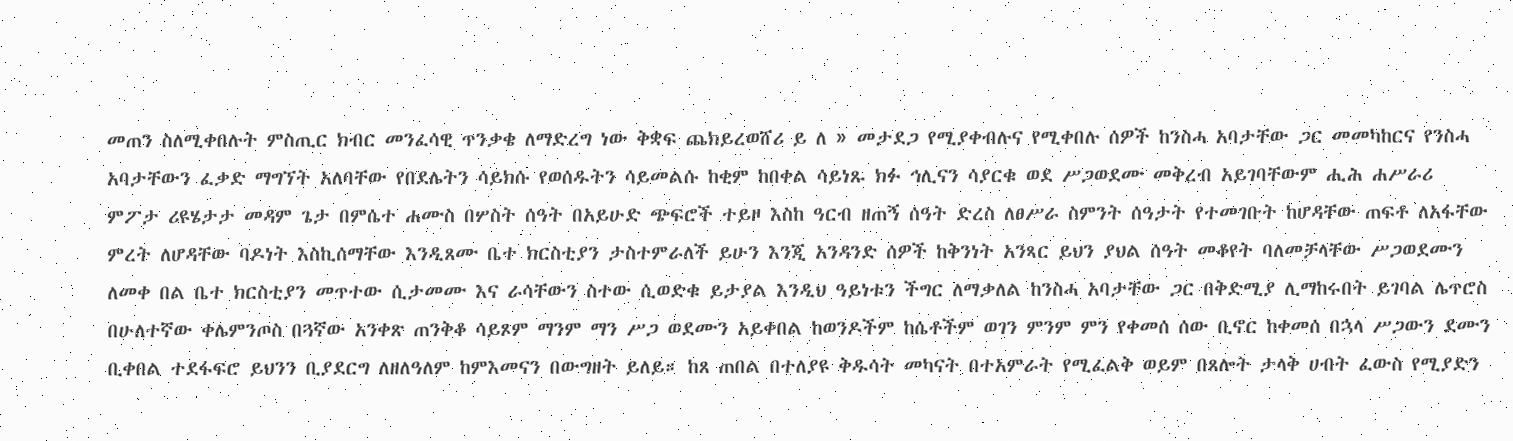መጠን ስለሚቀበሉት ምስጢር ክብር መንፈሳዊ ጥንቃቄ ለማድረግ ነው ቅቋፍ ጨክይረወሸሪ ይ ለ » መታደጋ የሚያቀብሉና የሚቀበሉ ሰዎች ከንስሓ አባታቸው ጋር መመካከርና የንስሓ አባታቸውን ፈቃድ ማግኘት አለባቸው የበደሌትን ሳይክሱ የወሰዱትን ሳይመልሱ ከቂም ከበቀል ሳይነጹ ክፉ ኅሊናን ሳያርቁ ወደ ሥጋወደሙ መቅረብ አይገባቸውም ሒሕ ሐሥራሪ ምፖታ ሪዩሄታታ መዳም ጌታ በምሴተ ሐሙስ በሦስት ሰዓት በአይሁድ ጭፍሮች ተይዞ እስከ ዓርብ ዘጠኝ ሰዓት ድረስ ለፀሥራ ስምንት ሰዓታት የተመገቡት ከሆዳቸው ጠፍቶ ለአፋቸው ምረት ለሆዳቸው ባዶነት እስኪሰማቸው እንዲጸሙ ቤተ ክርስቲያን ታስተምራለች ይሁን እንጂ አንዳንድ ሰዎች ከቅንነት አንጻር ይህን ያህል ሰዓት መቆየት ባለመቻላቸው ሥጋወደሙን ለመቀ በል ቤተ ክርስቲያን መጥተው ሲታመሙ እና ራሳቸውን ስተው ሲወድቁ ይታያል እንዲህ ዓይነቱን ችግር ለማቃለል ከንስሓ አባታቸው ጋር በቅድሚያ ሊማከሩበት ይገባል ሌጥሮስ በሁለተኛው ቀሌምንጦስ በጓኛው አንቀጽ ጠንቅቆ ሳይጾም ማንም ማን ሥጋ ወደሙን አይቀበል ከወንዶችም ከሴቶችም ወገን ምንም ምን የቀመሰ ሰው ቢኖር ከቀመሰ በኋላ ሥጋውን ደሙን ቢቀበል ተደፋፍሮ ይህንን ቢያደርግ ለዘለዓለም ከምእመናን በውግዘት ይለይ። ከጸ ጠበል በተለያዩ ቅዱሳት መካናት በተአምራት የሚፈልቅ ወይም በጸሎት ታላቅ ሀብት ፈውስ የሚያድን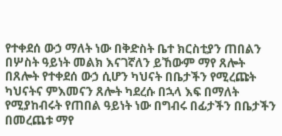የተቀደሰ ውኃ ማለት ነው በቅድስት ቤተ ክርስቲያን ጠበልን በሦስት ዓይነት መልክ እናገኛለን ይኸውም ማየ ጸሎት በጸሎት የተቀደሰ ውኃ ሲሆን ካህናት በቤታችን የሚረጩት ካህናትና ምእመናን ጸሎት ካደረሱ በኋላ እፍ በማለት የሚያከብሩት የጠበል ዓይነት ነው በግብሩ በፊታችን በቤታችን በመረጨቱ ማየ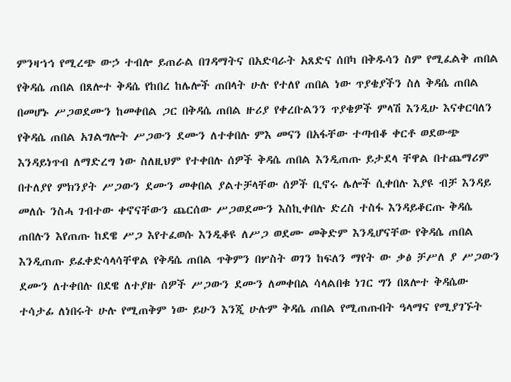ምንዛኀኅ የሚረጭ ውኃ ተብሎ ይጠራል በገዳማትና በአድባራት አጸድና ሰበካ በቅዱሳን ስም የሚፈልቅ ጠበል የቅዳሴ ጠበል በጸሎተ ቅዳሴ የከበረ ከሌሎች ጠበላት ሁሉ የተለየ ጠበል ነው ጥያቄያችን ስለ ቅዳሴ ጠበል በመሆኑ ሥጋወደሙን ከመቀበል ጋር በቅዳሴ ጠበል ዙሪያ የቀረቡልንን ጥያቄዎች ምላሽ እንዲሁ እናቀርባለን የቅዳሴ ጠበል አገልግሎት ሥጋውን ደሙን ለተቀበሉ ምእ መናን በአፋቸው ተጣብቆ ቀርቶ ወደውጭ እንዳይነጥብ ለማድረግ ነው ስለዚህም የተቀበሉ ሰዎች ቅዳሴ ጠበል እንዲጠጡ ይታደላ ቸዋል በተጨማሪም በተለያየ ምክንያት ሥጋውን ደሙን መቀበል ያልተቻላቸው ሰዎች ቢኖሩ ሌሎች ሲቀበሉ እያዩ ብቻ እንዳይ መለሱ ንስሓ ገብተው ቀኖናቸውን ጨርሰው ሥጋወደሙን እስኪቀበሉ ድረስ ተስፋ እንዳይቆርጡ ቅዳሴ ጠበሉን እየጠጡ ከደዌ ሥጋ እየተፈወሱ እንዲቆዩ ለሥጋ ወደሙ መቅድም እንዲሆናቸው የቅዳሴ ጠበል እንዲጠጡ ይፈቀድሳላሳቸዋል የቅዳሴ ጠበል ጥቅምን በሦስት ወገን ከፍለን ማየት ው ቃፅ ቻሥለ ያ ሥጋውን ደሙን ለተቀበሉ በደዌ ለተያዙ ሰዎች ሥጋውን ደሙን ለመቀበል ሳላልበቁ ነገር ግን በጸሎተ ቅዳሴው ተሳታፊ ለነበሩት ሁሉ የሚጠቅም ነው ይሁን እንጂ ሁሉም ቅዳሴ ጠበል የሚጠጡበት ዓላማና የሚያገኙት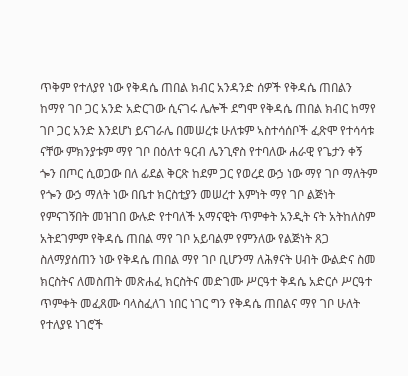ጥቅም የተለያየ ነው የቅዳሴ ጠበል ክብር አንዳንድ ሰዎች የቅዳሴ ጠበልን ከማየ ገቦ ጋር አንድ አድርገው ሲናገሩ ሌሎች ደግሞ የቅዳሴ ጠበል ክብር ከማየ ገቦ ጋር አንድ እንደሆነ ይናገራሌ በመሠረቱ ሁለቱም ኣስተሳሰቦች ፈጽሞ የተሳሳቱ ናቸው ምክንያቱም ማየ ገቦ በዕለተ ዓርብ ሌንጊኖስ የተባለው ሐራዊ የጌታን ቀኝ ጐን በጦር ሲወጋው በለ ፊደል ቅርጽ ከደም ጋር የወረደ ውኃ ነው ማየ ገቦ ማለትም የጐን ውኃ ማለት ነው በቤተ ክርስቲያን መሠረተ እምነት ማየ ገቦ ልጅነት የምናገኝበት መዝገበ ውሉድ የተባለች አማናዊት ጥምቀት አንዲት ናት አትከለስም አትደገምም የቅዳሴ ጠበል ማየ ገቦ አይባልም የምንለው የልጅነት ጸጋ ስለማያሰጠን ነው የቅዳሴ ጠበል ማየ ገቦ ቢሆንማ ለሕፃናት ሀብት ውልድና ስመ ክርስትና ለመስጠት መጽሐፈ ክርስትና መድገሙ ሥርዓተ ቅዳሴ አድርሶ ሥርዓተ ጥምቀት መፈጸሙ ባላስፈለገ ነበር ነገር ግን የቅዳሴ ጠበልና ማየ ገቦ ሁለት የተለያዩ ነገሮች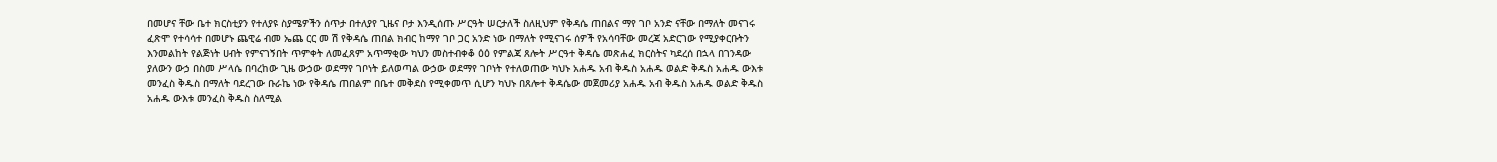በመሆና ቸው ቤተ ክርስቲያን የተለያዩ ስያሜዎችን ሰጥታ በተለያየ ጊዜና ቦታ እንዲሰጡ ሥርዓት ሠርታለች ስለዚህም የቅዳሴ ጠበልና ማየ ገቦ አንድ ናቸው በማለት መናገሩ ፈጽሞ የተሳሳተ በመሆኑ ጨዊሬ ብመ ኤጨ ርር መ ሽ የቅዳሴ ጠበል ክብር ከማየ ገቦ ጋር አንድ ነው በማለት የሚናገሩ ሰዎች የአሳባቸው መረጃ አድርገው የሚያቀርቡትን እንመልከት የልጅነት ሀብት የምናገኝበት ጥምቀት ለመፈጸም አጥማቂው ካህን መስተብቀቆ ዕዕ የምልጃ ጸሎት ሥርዓተ ቅዳሴ መጽሐፈ ክርስትና ካደረሰ በኋላ በገንዳው ያለውን ውኃ በስመ ሥላሴ በባረከው ጊዜ ውኃው ወደማየ ገቦነት ይለወጣል ውኃው ወደማየ ገቦነት የተለወጠው ካህኑ አሐዱ አብ ቅዱስ አሐዱ ወልድ ቅዱስ አሐዱ ውእቱ መንፈስ ቅዱስ በማለት ባደረገው ቡራኬ ነው የቅዳሴ ጠበልም በቤተ መቅደስ የሚቀመጥ ሲሆን ካህኑ በጸሎተ ቅዳሴው መጀመሪያ አሐዱ አብ ቅዱስ አሐዱ ወልድ ቅዱስ አሐዱ ውእቱ መንፈስ ቅዱስ ስለሚል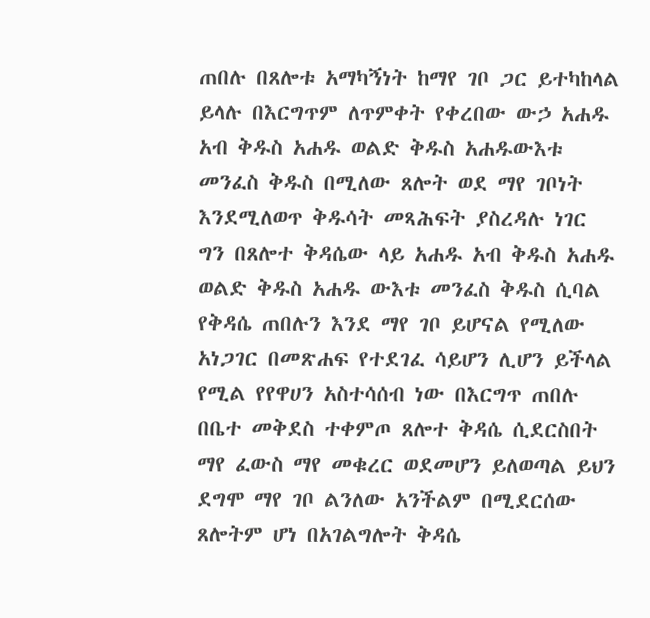ጠበሉ በጸሎቱ አማካኝነት ከማየ ገቦ ጋር ይተካከላል ይላሉ በእርግጥም ለጥምቀት የቀረበው ውኃ አሐዱ አብ ቅዱስ አሐዱ ወልድ ቅዱስ አሐዱውእቱ መንፈስ ቅዱስ በሚለው ጸሎት ወደ ማየ ገቦነት እንደሚለወጥ ቅዱሳት መጻሕፍት ያስረዳሉ ነገር ግን በጸሎተ ቅዳሴው ላይ አሐዱ አብ ቅዱስ አሐዱ ወልድ ቅዱስ አሐዱ ውእቱ መንፈስ ቅዱስ ሲባል የቅዳሴ ጠበሉን እንደ ማየ ገቦ ይሆናል የሚለው አነጋገር በመጽሐፍ የተደገፈ ሳይሆን ሊሆን ይችላል የሚል የየዋሀን አስተሳሰብ ነው በእርግጥ ጠበሉ በቤተ መቅደስ ተቀምጦ ጸሎተ ቅዳሴ ሲደርስበት ማየ ፈውስ ማየ መቁረር ወደመሆን ይለወጣል ይህን ደግሞ ማየ ገቦ ልንለው አንችልም በሚደርሰው ጸሎትም ሆነ በአገልግሎት ቅዳሴ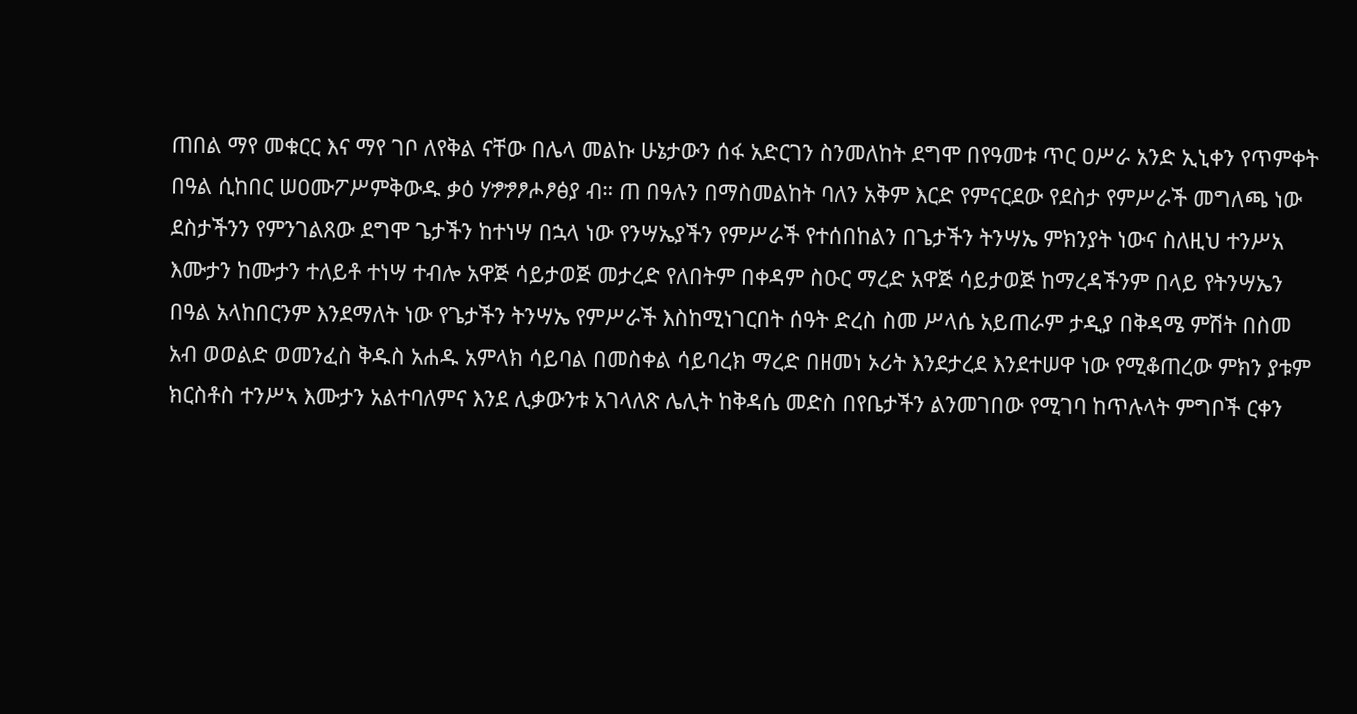ጠበል ማየ መቁርር እና ማየ ገቦ ለየቅል ናቸው በሌላ መልኩ ሁኔታውን ሰፋ አድርገን ስንመለከት ደግሞ በየዓመቱ ጥር ዐሥራ አንድ ኢኒቀን የጥምቀት በዓል ሲከበር ሠዐሙፖሥምቅውዱ ቃዕ ሃፇፇፆሖፆፅያ ብ። ጠ በዓሉን በማስመልከት ባለን አቅም እርድ የምናርደው የደስታ የምሥራች መግለጫ ነው ደስታችንን የምንገልጸው ደግሞ ጌታችን ከተነሣ በኋላ ነው የንሣኤያችን የምሥራች የተሰበከልን በጌታችን ትንሣኤ ምክንያት ነውና ስለዚህ ተንሥአ እሙታን ከሙታን ተለይቶ ተነሣ ተብሎ አዋጅ ሳይታወጅ መታረድ የለበትም በቀዳም ስዑር ማረድ አዋጅ ሳይታወጅ ከማረዳችንም በላይ የትንሣኤን በዓል አላከበርንም እንደማለት ነው የጌታችን ትንሣኤ የምሥራች እስከሚነገርበት ሰዓት ድረስ ስመ ሥላሴ አይጠራም ታዲያ በቅዳሜ ምሽት በስመ አብ ወወልድ ወመንፈስ ቅዱስ አሐዱ አምላክ ሳይባል በመስቀል ሳይባረክ ማረድ በዘመነ ኦሪት እንደታረደ እንደተሠዋ ነው የሚቆጠረው ምክን ያቱም ክርስቶስ ተንሥኣ እሙታን አልተባለምና እንደ ሊቃውንቱ አገላለጽ ሌሊት ከቅዳሴ መድስ በየቤታችን ልንመገበው የሚገባ ከጥሉላት ምግቦች ርቀን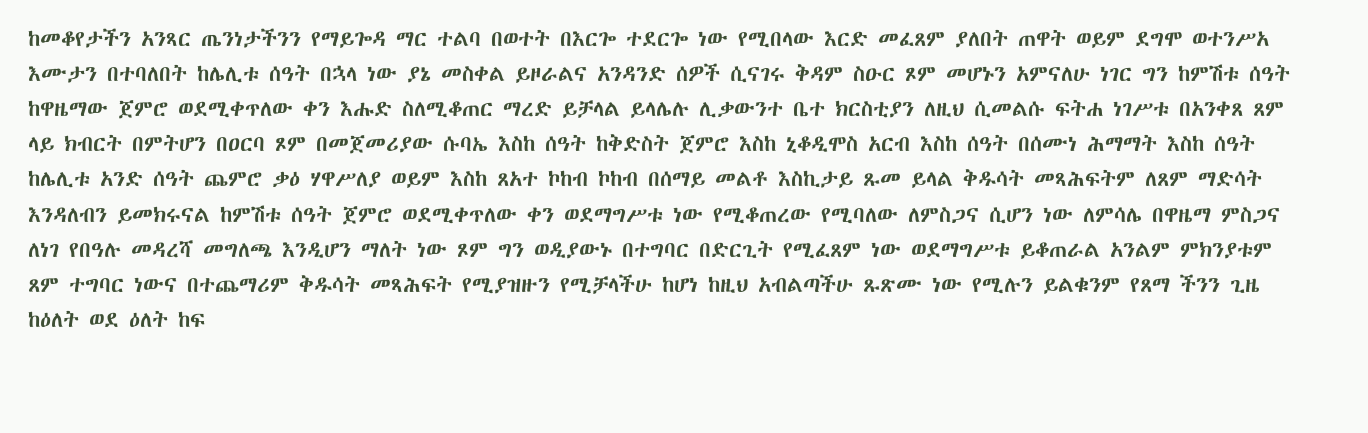ከመቆየታችን አንጻር ጤንነታችንን የማይጐዳ ማር ተልባ በወተት በእርጐ ተደርጐ ነው የሚበላው እርድ መፈጸም ያለበት ጠዋት ወይም ደግሞ ወተንሥአ እሙታን በተባለበት ከሌሊቱ ሰዓት በኋላ ነው ያኔ መስቀል ይዞራልና አንዳንድ ሰዎች ሲናገሩ ቅዳም ስዑር ጾም መሆኑን አምናለሁ ነገር ግን ከምሽቱ ሰዓት ከዋዜማው ጀምሮ ወደሚቀጥለው ቀን እሑድ ስለሚቆጠር ማረድ ይቻላል ይላሌሉ ሊቃውንተ ቤተ ክርስቲያን ለዚህ ሲመልሱ ፍትሐ ነገሥቱ በአንቀጸ ጸም ላይ ክብርት በምትሆን በዐርባ ጾም በመጀመሪያው ሱባኤ እስከ ሰዓት ከቅድስት ጀምሮ እስከ ኒቆዲሞስ አርብ እስከ ሰዓት በሰሙነ ሕማማት እስከ ሰዓት ከሌሊቱ አንድ ሰዓት ጨምሮ ቃዕ ሃዋሥለያ ወይም እስከ ጸአተ ኮከብ ኮከብ በሰማይ መልቶ እስኪታይ ጹመ ይላል ቅዱሳት መጻሕፍትም ለጸም ማድሳት እንዳለብን ይመክሩናል ከምሽቱ ሰዓት ጀምሮ ወደሚቀጥለው ቀን ወደማግሥቱ ነው የሚቆጠረው የሚባለው ለምስጋና ሲሆን ነው ለምሳሌ በዋዜማ ምስጋና ለነገ የበዓሉ መዳረሻ መግለጫ እንዲሆን ማለት ነው ጾም ግን ወዲያውኑ በተግባር በድርጊት የሚፈጸም ነው ወደማግሥቱ ይቆጠራል አንልም ምክንያቱም ጸም ተግባር ነውና በተጨማሪም ቅዱሳት መጻሕፍት የሚያዝዙን የሚቻላችሁ ከሆነ ከዚህ አብልጣችሁ ጹጽሙ ነው የሚሉን ይልቁንም የጸማ ችንን ጊዜ ከዕለት ወደ ዕለት ከፍ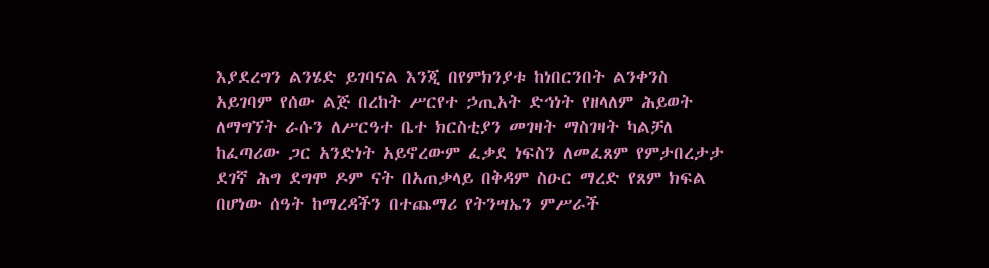እያደረግን ልንሄድ ይገባናል እንጂ በየምክንያቱ ከነበርንበት ልንቀንስ አይገባም የሰው ልጅ በረከት ሥርየተ ኃጢአት ድኅነት የዘላለም ሕይወት ለማግኘት ራሱን ለሥርዓተ ቤተ ክርስቲያን መገዛት ማስገዛት ካልቻለ ከፈጣሪው ጋር አንድነት አይኖረውም ፈቃደ ነፍስን ለመፈጸም የምታበረታታ ደገኛ ሕግ ደግሞ ዶም ናት በአጠቃላይ በቅዳም ስዑር ማረድ የጸም ክፍል በሆነው ሰዓት ከማረዳችን በተጨማሪ የትንሣኤን ምሥራች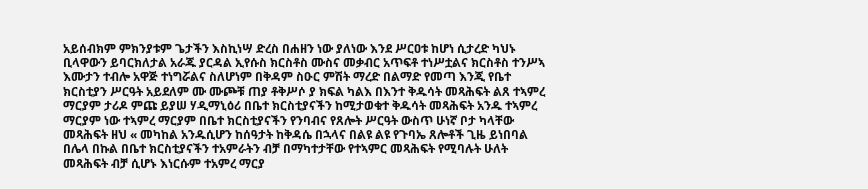አይሰብክም ምክንያቱም ጌታችን እስኪነሣ ድረስ በሐዘን ነው ያለነው እንደ ሥርዐቱ ከሆነ ሲታረድ ካህኑ ቢላዋውን ይባርክለታል አራጁ ያርዳል ኢየሱስ ክርስቶስ ሙስና መቃብር አጥፍቶ ተነሥቷልና ክርስቶስ ተንሥኣ እሙታን ተብሎ አዋጅ ተነግሯልና ስለሆነም በቅዳም ስዑር ምሽት ማረድ በልማድ የመጣ እንጂ የቤተ ክርስቲያን ሥርዓት አይደለም ሙ ሙጮቹ ጠያ ቶቅሥሶ ያ ክፍል ካልእ በእንተ ቅዱሳት መጻሕፍት ልጸ ተኣምረ ማርያም ታሪዶ ምጩ ይያሠ ሃዲማኒዕሪ በቤተ ክርስቲያናችን ከሚታወቁተ ቅዱሳት መጻሕፍት አንዱ ተኣምረ ማርያም ነው ተኣምረ ማርያም በቤተ ክርስቲያናችን የንባብና የጸሎት ሥርዓት ውስጥ ሁነኛ ቦታ ካላቸው መጻሕፍት ዘህ « መካከል አንዱሲሆን ከሰዓታት ከቅዳሴ በኋላና በልዩ ልዩ የጉባኤ ጸሎቶች ጊዜ ይነበባል በሌላ በኩል በቤተ ክርስቲያናችን ተአምራትን ብቻ በማካተታቸው የተኣምር መጻሕፍት የሚባሉት ሁለት መጻሕፍት ብቻ ሲሆኑ እነርሱም ተአምረ ማርያ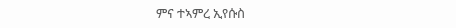ምና ተኣምረ ኢየሱስ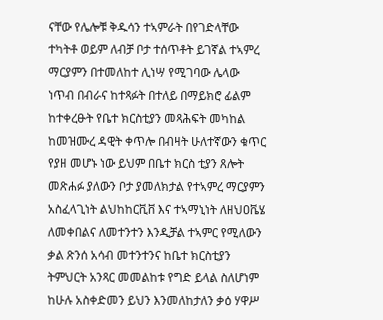ናቸው የሌሎቹ ቅዱሳን ተኣምራት በየገድላቸው ተካትቶ ወይም ለብቻ ቦታ ተሰጥቶት ይገኛል ተኣምረ ማርያምን በተመለከተ ሊነሣ የሚገባው ሌላው ነጥብ በብራና ከተጻፉት በተለይ በማይክሮ ፊልም ከተቀረፁት የቤተ ክርስቲያን መጻሕፍት መካከል ከመዝሙረ ዳዊት ቀጥሎ በብዛት ሁለተኛውን ቁጥር የያዘ መሆኑ ነው ይህም በቤተ ክርስ ቲያን ጸሎት መጽሐፉ ያለውን ቦታ ያመለክታል የተኣምረ ማርያምን አስፈላጊነት ልህከከርቪቨ እና ተኣማኒነት ለዘህዐቬሄ ለመቀበልና ለመተንተን እንዲቻል ተኣምር የሚለውን ቃል ጽንሰ አሳብ መተንተንና ከቤተ ክርስቲያን ትምህርት አንጻር መመልከቱ የግድ ይላል ስለሆነም ከሁሉ አስቀድመን ይህን እንመለከታለን ቃዕ ሃዋሥ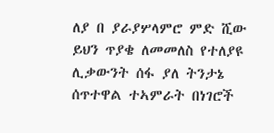ለያ በ ያራያሦላምሮ ምድ ሺው ይህን ጥያቄ ለመመለስ የተለያዩ ሊቃውንት ሰፋ ያለ ትንታኔ ሰጥተዋል ተኣምራት በነገሮች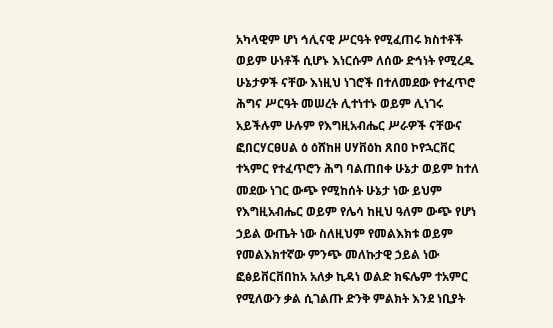አካላዊም ሆነ ኅሊናዊ ሥርዓት የሚፈጠሩ ክስተቶች ወይም ሁነቶች ሲሆኑ እነርሱም ለሰው ድኅነት የሚረዱ ሁኔታዎች ናቸው እነዚህ ነገሮች በተለመደው የተፈጥሮ ሕግና ሥርዓት መሠረት ሊተነተኑ ወይም ሊነገሩ አይችሉም ሁሉም የእግዚአብሔር ሥራዎች ናቸውና ፎበርሃርፀሀል ዕ ዕሸከዘ ሀሃቨዕከ ጸበዐ ኮየኋርቨር ተኣምር የተፈጥሮን ሕግ ባልጠበቀ ሁኔታ ወይም ከተለ መደው ነገር ውጭ የሚከሰት ሁኔታ ነው ይህም የእግዚአብሔር ወይም የሌሳ ከዚህ ዓለም ውጭ የሆነ ኃይል ውጤት ነው ስለዚህም የመልእክቱ ወይም የመልእክተኛው ምንጭ መለኩታዊ ኃይል ነው ፎፅይቨርቨበከአ አለቃ ኪዳነ ወልድ ክፍሌም ተአምር የሚለውን ቃል ሲገልጡ ድንቅ ምልክት እንደ ነቢያት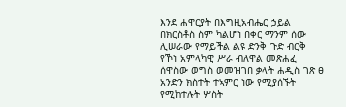እንደ ሐዋርያት በእግዚአብሔር ኃይል በክርስቶስ ስም ካልሆነ በቀር ማንም ሰው ሊሠራው የማይችል ልዩ ድንቅ ጉድ ብርቅ የኾነ አምላካዊ ሥራ ብለዋል መጽሐፈ ሰዋስው ወግስ ወመዝገበ ቃላት ሐዲስ ገጽ ፀ አንድን ክስተት ተኣምር ነው የሚያሰኙት የሚከተሉት ሦስት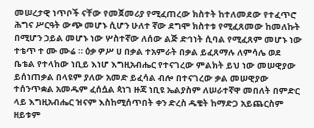መሠረታዊ ነጥቦች ናቸው የመጀመሪያ የሚፈጠረው ክስተት ከተለመደው የተፈጥሮ ሕግና ሥርዓት ውጭ መሆኑ ሲሆን ሁለተ ኛው ደግሞ ክስተቱ የሚፈጸመው ከመለኩት በሚሆን ኃይል መሆኑ ነው ሦስተኛው ለሰው ልጅ ድኅነት ሲባል የሚፈጸም መሆኑ ነው ተቴጥ ተ ሙ ሙሬ ። ዕቃ ዎሥ ሀ በቃል ተአምራት በቃል ይፈጸማሉ ለምሳሌ ወደ ቤቴል የተላከው ነቢይ እነሆ እግዚአብሔር የተናገረው ምልክት ይህ ነው መሠዊያው ይሰነጠቃል በላዩም ያለው አመድ ይፈሳል ብሎ በተናገረው ቃል መሠዊያው ተሰንጥቋል አመዱም ፈሰሷል ጳነገ ዙጃ ነቢዩ ኤልያስም ለሠራተኛዋ መበለት በምድር ላይ እግዚአብሔር ዝናም እስከሚሰጥበት ቀን ድረስ ዱቄት ከማድጋ አይጨርስም ዘይቱም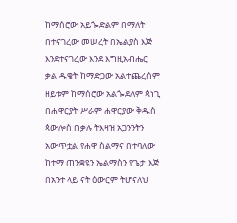ከማሰሮው አይጐድልም በማለት በተናገረው መሠረት በኤልያስ እጅ እንደተናገረው እንደ እግዚአብሔር ቃል ዱቄት ከማድጋው አልተጨረሰም ዘይቱም ከማሰሮው አልጐደለም ጳነጊ በሐዋርያት ሥራም ሐዋርያው ቅዱስ ጳውሎስ በቃሉ ትእዛዝ አጋንንትን አውጥቷል የሐዋ ስልማና በተባለው ከተማ ጠንቋዩን ኤልማስን የጌታ እጅ በአንተ ላይ ናት ዕውርም ትሆናለህ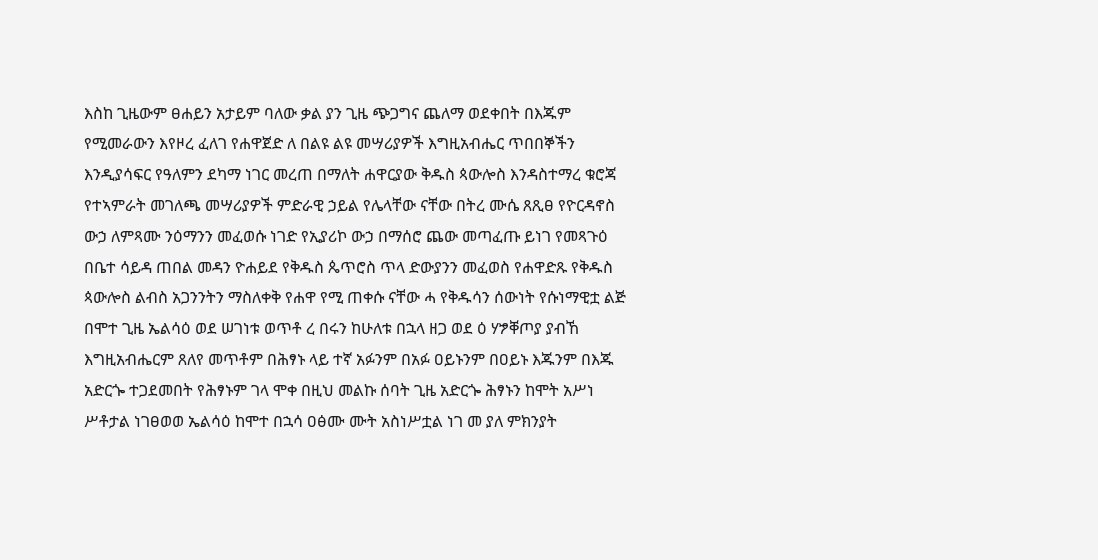እስከ ጊዜውም ፀሐይን አታይም ባለው ቃል ያን ጊዜ ጭጋግና ጨለማ ወደቀበት በእጁም የሚመራውን እየዞረ ፈለገ የሐዋጀድ ለ በልዩ ልዩ መሣሪያዎች እግዚአብሔር ጥበበኞችን እንዲያሳፍር የዓለምን ደካማ ነገር መረጠ በማለት ሐዋርያው ቅዱስ ጳውሎስ እንዳስተማረ ቁሮጃ የተኣምራት መገለጫ መሣሪያዎች ምድራዊ ኃይል የሌላቸው ናቸው በትረ ሙሴ ጸጺፀ የዮርዳኖስ ውኃ ለምጻሙ ንዕማንን መፈወሱ ነገድ የኢያሪኮ ውኃ በማሰሮ ጨው መጣፈጡ ይነገ የመጻጉዕ በቤተ ሳይዳ ጠበል መዳን ዮሐይደ የቅዱስ ጴጥሮስ ጥላ ድውያንን መፈወስ የሐዋድጹ የቅዱስ ጳውሎስ ልብስ አጋንንትን ማስለቀቅ የሐዋ የሚ ጠቀሱ ናቸው ሓ የቅዱሳን ሰውነት የሱነማዊቷ ልጅ በሞተ ጊዜ ኤልሳዕ ወደ ሠገነቱ ወጥቶ ረ በሩን ከሁለቱ በኋላ ዘጋ ወደ ዕ ሃፇቐጦያ ያብኸ እግዚአብሔርም ጸለየ መጥቶም በሕፃኑ ላይ ተኛ አፉንም በአፉ ዐይኑንም በዐይኑ እጁንም በእጁ አድርጐ ተጋደመበት የሕፃኑም ገላ ሞቀ በዚህ መልኩ ሰባት ጊዜ አድርጐ ሕፃኑን ከሞት አሥነ ሥቶታል ነገፀወወ ኤልሳዕ ከሞተ በኋሳ ዐፅሙ ሙት አስነሥቷል ነገ መ ያለ ምክንያት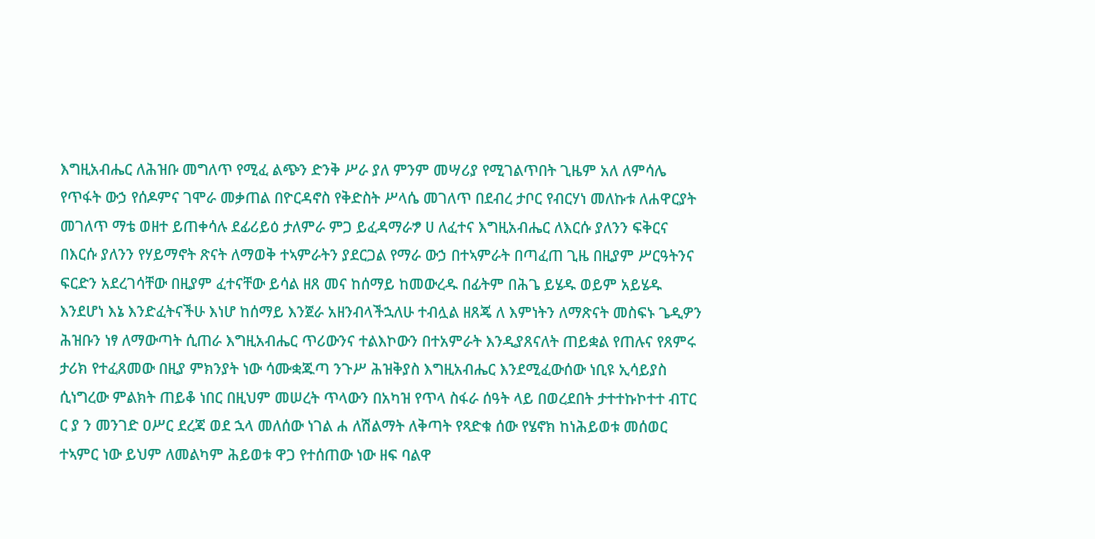እግዚአብሔር ለሕዝቡ መግለጥ የሚፈ ልጭን ድንቅ ሥራ ያለ ምንም መሣሪያ የሚገልጥበት ጊዜም አለ ለምሳሌ የጥፋት ውኃ የሰዶምና ገሞራ መቃጠል በዮርዳኖስ የቅድስት ሥላሴ መገለጥ በደብረ ታቦር የብርሃነ መለኩቱ ለሐዋርያት መገለጥ ማቴ ወዘተ ይጠቀሳሉ ደፊሪይዕ ታለምራ ምጋ ይፈዳማራፇ ሀ ለፈተና እግዚአብሔር ለእርሱ ያለንን ፍቅርና በእርሱ ያለንን የሃይማኖት ጽናት ለማወቅ ተኣምራትን ያደርጋል የማራ ውኃ በተኣምራት በጣፈጠ ጊዜ በዚያም ሥርዓትንና ፍርድን አደረገሳቸው በዚያም ፈተናቸው ይሳል ዘጸ መና ከሰማይ ከመውረዱ በፊትም በሕጌ ይሄዱ ወይም አይሄዱ እንደሆነ እኔ እንድፈትናችሁ እነሆ ከሰማይ እንጀራ አዘንብላችኋለሁ ተብሏል ዘጸጄ ለ እምነትን ለማጽናት መስፍኑ ጌዲዎን ሕዝቡን ነፃ ለማውጣት ሲጠራ እግዚአብሔር ጥሪውንና ተልእኮውን በተአምራት እንዲያጸናለት ጠይቋል የጠሉና የጸምሩ ታሪክ የተፈጸመው በዚያ ምክንያት ነው ሳሙቋጁጣ ንጉሥ ሕዝቅያስ እግዚአብሔር እንደሚፈውሰው ነቢዩ ኢሳይያስ ሲነግረው ምልክት ጠይቆ ነበር በዚህም መሠረት ጥላውን በአካዝ የጥላ ስፋራ ሰዓት ላይ በወረደበት ታተተኩኮተተ ብፐር ር ያ ን መንገድ ዐሥር ደረጃ ወደ ኋላ መለሰው ነገል ሐ ለሽልማት ለቅጣት የጻድቁ ሰው የሄኖክ ከነሕይወቱ መሰወር ተኣምር ነው ይህም ለመልካም ሕይወቱ ዋጋ የተሰጠው ነው ዘፍ ባልዋ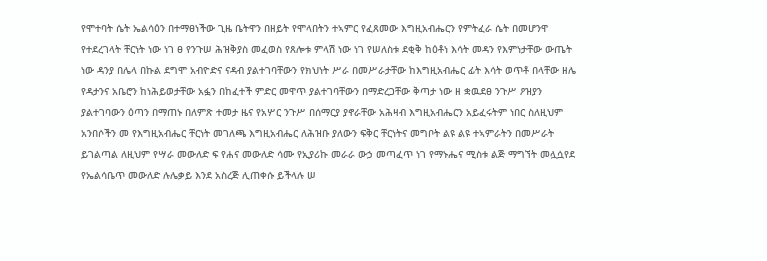የሞተባት ሴት ኤልሳዕን በተማፀነችው ጊዜ ቤትዋን በዘይት የሞላበትን ተኣምር የፈጸመው እግዚአብሔርን የምትፈራ ሴት በመሆንዋ የተደረገላት ቸርነት ነው ነገ ፀ የንጉሠ ሕዝቅያስ መፈወስ የጸሎቱ ምላሽ ነው ነገ የሠለስቱ ደቂቅ ከዕቶነ እሳት መዳን የእምነታቸው ውጤት ነው ዳንያ በሌላ በኩል ደግሞ አብዮድና ናዳብ ያልተገባቸውን የክህነት ሥራ በመሥራታቸው ከእግዚአብሔር ፊት እሳት ወጥቶ በላቸው ዘሌ የዳታንና አቤሮን ከነሕይወታቸው አፏን በከፈተች ምድር መዋጥ ያልተገባቸውን በማድረጋቸው ቅጣታ ነው ዘ ቋዉደፀ ንጉሥ ዖዝያን ያልተገባውን ዕጣን በማጠኑ በለምጽ ተመታ ዜና የአሦር ንጉሥ በሰማርያ ያኖራቸው አሕዛብ እግዚአብሔርን አይፈሩትም ነበር ስለዚህም አንበሶችን መ የእግዚአብሔር ቸርነት መገለጫ እግዚአብሔር ለሕዝቡ ያለውን ፍቅር ቸርነትና መግቦት ልዩ ልዩ ተኣምራትን በመሥራት ይገልጣል ለዚህም የሣራ መውለድ ፍ የሐና መውለድ ሳሙ የኢያሪኩ መራራ ውኃ መጣፈጥ ነገ የማኑሔና ሚስቱ ልጅ ማግኘት መሏሷየደ የኤልሳቤጥ መውለድ ሉሌቃይ እንደ አስረጅ ሊጠቀሱ ይችላሉ ሠ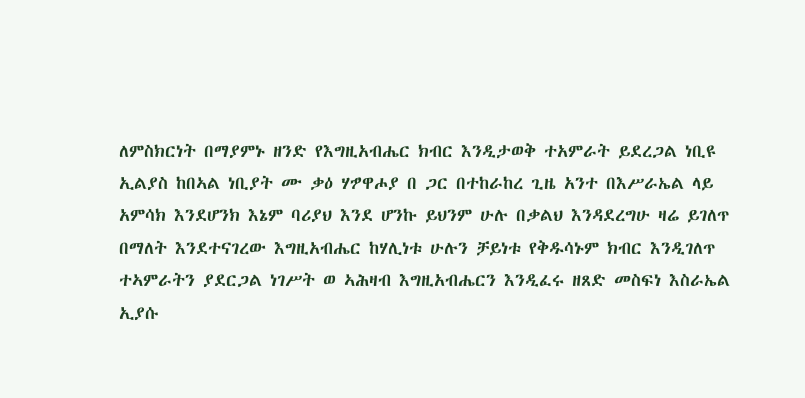ለምስክርነት በማያምኑ ዘንድ የእግዚአብሔር ክብር እንዲታወቅ ተአምራት ይደረጋል ነቢዩ ኢልያስ ከበኣል ነቢያት ሙ ቃዕ ሃፇዋሖያ በ ጋር በተከራከረ ጊዜ አንተ በእሥራኤል ላይ አምሳክ እንደሆንክ እኔም ባሪያህ እንደ ሆንኩ ይህንም ሁሉ በቃልህ እንዳደረግሁ ዛሬ ይገለጥ በማለት እንደተናገረው እግዚአብሔር ከሃሊነቱ ሁሉን ቻይነቱ የቅዱሳኑም ክብር እንዲገለጥ ተኣምራትን ያደርጋል ነገሥት ወ ኣሕዛብ እግዚአብሔርን እንዲፈሩ ዘጸድ መስፍነ እስራኤል ኢያሱ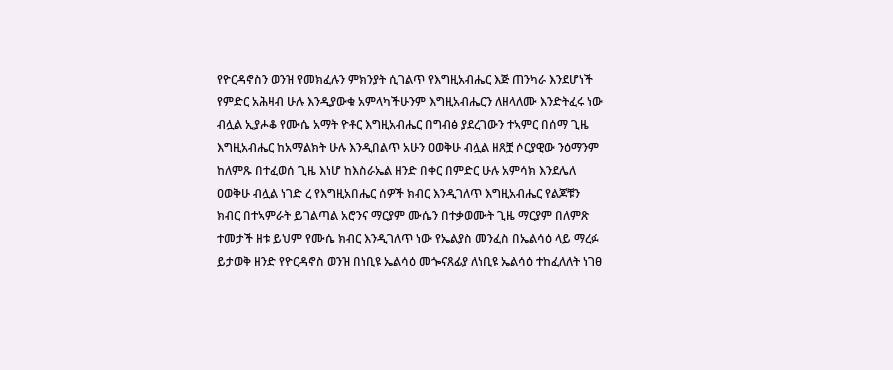የዮርዳኖስን ወንዝ የመክፈሉን ምክንያት ሲገልጥ የእግዚአብሔር እጅ ጠንካራ እንደሆነች የምድር አሕዛብ ሁሉ እንዲያውቁ አምላካችሁንም እግዚአብሔርን ለዘላለሙ እንድትፈሩ ነው ብሏል ኢያሖቆ የሙሴ አማት ዮቶር እግዚአብሔር በግብፅ ያደረገውን ተኣምር በሰማ ጊዜ እግዚአብሔር ከአማልክት ሁሉ እንዲበልጥ አሁን ዐወቅሁ ብሏል ዘጸቿ ሶርያዊው ንዕማንም ከለምጹ በተፈወሰ ጊዜ እነሆ ከእስራኤል ዘንድ በቀር በምድር ሁሉ አምሳክ እንደሌለ ዐወቅሁ ብሏል ነገድ ረ የእግዚአበሔር ሰዎች ክብር እንዲገለጥ እግዚአብሔር የልጆቹን ክብር በተኣምራት ይገልጣል አሮንና ማርያም ሙሴን በተቃወሙት ጊዜ ማርያም በለምጽ ተመታች ዘቱ ይህም የሙሴ ክብር እንዲገለጥ ነው የኤልያስ መንፈስ በኤልሳዕ ላይ ማረፉ ይታወቅ ዘንድ የዮርዳኖስ ወንዝ በነቢዩ ኤልሳዕ መጐናጸፊያ ለነቢዩ ኤልሳዕ ተከፈለለት ነገፀ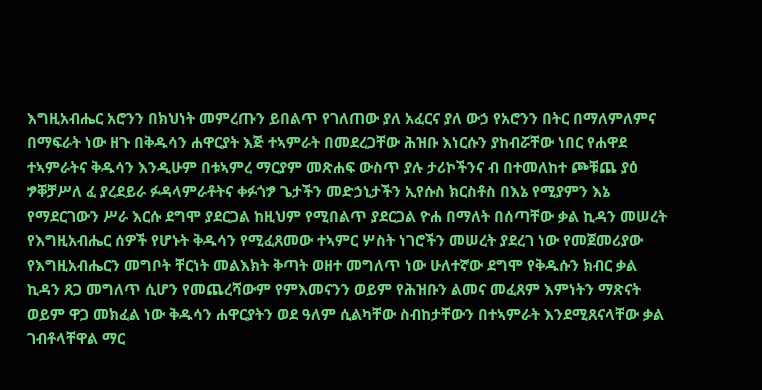እግዚአብሔር አሮንን በክህነት መምረጡን ይበልጥ የገለጠው ያለ አፈርና ያለ ውኃ የአሮንን በትር በማለምለምና በማፍራት ነው ዘጉ በቅዱሳን ሐዋርያት እጅ ተኣምራት በመደረጋቸው ሕዝቡ እነርሱን ያከብሯቸው ነበር የሐዋደ ተኣምራትና ቅዱሳን እንዲሁም በቱኣምረ ማርያም መጽሐፍ ውስጥ ያሉ ታሪኮችንና ብ በተመለከተ ጮቹጨ ያዕ ፇቐቻሥለ ፈ ያረደይራ ፉዳላምራቶትና ቀፉጎፇ ጌታችን መድኃኒታችን ኢየሱስ ክርስቶስ በእኔ የሚያምን እኔ የማደርገውን ሥራ እርሱ ደግሞ ያደርጋል ከዚህም የሚበልጥ ያደርጋል ዮሐ በማለት በሰጣቸው ቃል ኪዳን መሠረት የእግዚአብሔር ሰዎች የሆኑት ቅዱሳን የሚፈጸመው ተኣምር ሦስት ነገሮችን መሠረት ያደረገ ነው የመጀመሪያው የእግዚአብሔርን መግቦት ቸርነት መልእክት ቅጣት ወዘተ መግለጥ ነው ሁለተኛው ደግሞ የቅዱሱን ክብር ቃል ኪዳን ጸጋ መግለጥ ሲሆን የመጨረሻውም የምእመናንን ወይም የሕዝቡን ልመና መፈጸም እምነትን ማጽናት ወይም ዋጋ መክፈል ነው ቅዱሳን ሐዋርያትን ወደ ዓለም ሲልካቸው ስብከታቸውን በተኣምራት እንደሚጸናላቸው ቃል ገብቶላቸዋል ማር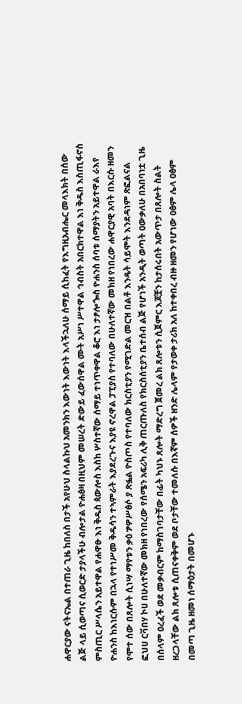ሐዋርያው ናትናኤል በተጠራ ጊዜ ከበለስ በታች አየሁህ ስላልኩህ አመንክን እውነት እውነት እላችኋለሁ ሰማይ ሲከፈት የእግዚአብሔር መላእክት በሰው ልጅ ላይ ሲወጣና ሲወርድ ታያላችሁ ብሎታል ዮሐፅዛ በዚህም መሠረት ድውይ ፈውሰዋል ሙት አሥነ ሥተዋል ኅብስት አበርክተዋል እነ ቅዱስ እስጢፋኖስ ምስጢር ሥላሴን አይተዋል የሐዋፁ እነ ቅዱስ ጳውሎስ እስከ ሦስተኛው ሰማይ ተነጥቀዋል ቆሮ እነ ታፆሎጐስ ዮሐንስ ሰባቱ ሰማያትን አይተዋል ራእየ ዮሐንስ ከእነርሱም በኋላ የተነሥመ ቅዱሳን ተኣምራት እያደረጉና እያዩ ኖረዋል ፓፒያስ የተባለው በሁለተኛው መክዘ የነበረው ሐዋርያዊ አባት በእርሱ ዘመን የሞተ ሰው በጸሎት ሲነሣ ማየቱን ቃዕ ፇዎሥፅሶ ያ ጽፏል ዮስጦስ የተባለው ክርስቲያን የሚገድል መርዝ በልቶ እንዴት ሳይሞት እንደዳነም ጽፎልናል ፎህሀ ርቫበሃ ኮሀ በሁለተኛው መክዘ የነበረው የሰሜን አፍሪካ ሊቅ ጠርጡለስ የክርስሰቲያን ቤተሰብ ልጅ የሆነች አንዲት ወጣት ዐውቃለሁ በአበባነቷ ጊዜ በሰላም ዐረፈች ወደ መቃብርም ከማስገባታቸው በፊት ካህኑ ጸሎት ማድረግ ጀመረ ልክ ጸሎቱን ሲጀምር እጆቿን ከታሰሩበት አውጥታ በጸሎት ስልት ዘረጋላቸው ልክ ጸሎቱ ሲጠናቀቅም ወደ ቦታቸው ተመለሱ በእኛም ሰዎች ዘንድ ሌላም የታወቀ ታሪክ አለ ከተቀበረ ብዙ ዘመን የሆነው ዐፅም ሌላ ዐፅም በመጣ ጊዜ ዘመነ ሰማዕታት በመሆኑ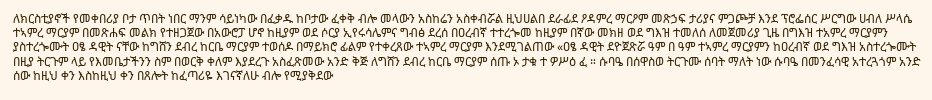ለክርስቲያኖች የመቀበሪያ ቦታ ጥበት ነበር ማንም ሳይነካው በፈቃዱ ከቦታው ፈቀቅ ብሎ መላውን አስከሬን አስቀብሯል ዚህሀልበ ደራፊደ ዖዳምረ ማርዖም መጽኃፍ ታሪያና ምጋጮቻ እንደ ፕሮፌሰር ሥርግው ሀብለ ሥላሴ ተኣምረ ማርያም በመጽሐፍ መልክ የተዘጋጀው በአውሮፓ ሆኖ ከዚያም ወደ ሶርያ ኢየሩሳሌምና ግብፅ ደረሰ በዐረብኛ ተተረጐመ ከዚያም በኛው መክዘ ወደ ግእዝ ተመለሰ ለመጀመሪያ ጊዜ በግእዝ ተአምረ ማርያምን ያስተረጐሙት ዐፄ ዳዊት ናቸው ከግሸን ደብረ ከርቤ ማርያም ተወሰዶ በማይክሮ ፊልም የተቀረጸው ተኣምረ ማርያም እንደሚገልጠው «ዐፄ ዳዊት ደዮጀጽሯ ዓም በ ዓም ተኣምረ ማርያምን ከዐረብኛ ወደ ግእዝ አስተረጐሙት በዚያ ትርጉም ላይ የእመቤታችንን ስም በወርቅ ቀለም እያደረጉ አስፈጽመው አንድ ቅጅ ለግሸን ደብረ ከርቤ ማርያም ሰጡ ኦ ታቁ ተ ዎሥዕ ፈ ። ሱባዔ በሰዋስወ ትርጉሙ ሰባት ማለት ነው ሱባዔ በመንፈሳዊ አተረጓጎም አንድ ሰው ከዚህ ቀን እስከዚህ ቀን በጸሎት ከፈጣሪዬ እገናኛለሁ ብሎ የሚያቅደው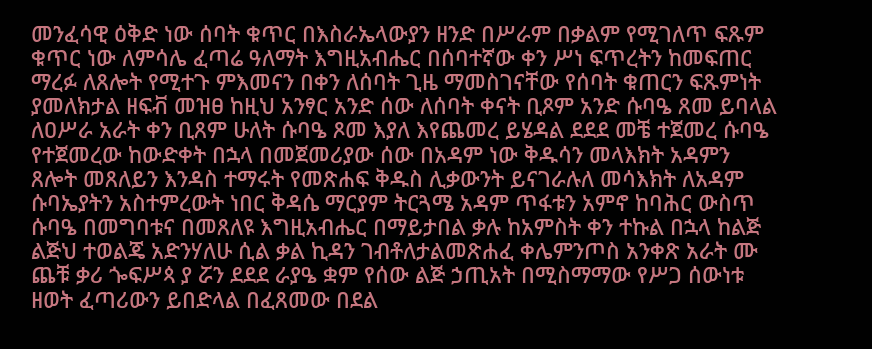መንፈሳዊ ዕቅድ ነው ሰባት ቁጥር በእስራኤላውያን ዘንድ በሥራም በቃልም የሚገለጥ ፍጹም ቁጥር ነው ለምሳሌ ፈጣሬ ዓለማት እግዚአብሔር በሰባተኛው ቀን ሥነ ፍጥረትን ከመፍጠር ማረፉ ለጸሎት የሚተጉ ምእመናን በቀን ለሰባት ጊዜ ማመስገናቸው የሰባት ቁጠርን ፍጹምነት ያመለክታል ዘፍቭ መዝፀ ከዚህ አንፃር አንድ ሰው ለሰባት ቀናት ቢጾም አንድ ሱባዔ ጸመ ይባላል ለዐሥራ አራት ቀን ቢጸም ሁለት ሱባዔ ጾመ እያለ እየጨመረ ይሄዳል ደደደ መቼ ተጀመረ ሱባዔ የተጀመረው ከውድቀት በኋላ በመጀመሪያው ሰው በአዳም ነው ቅዱሳን መላእክት አዳምን ጸሎት መጸለይን እንዳስ ተማሩት የመጽሐፍ ቅዱስ ሊቃውንት ይናገራሉለ መሳእክት ለአዳም ሱባኤያትን አስተምረውት ነበር ቅዳሴ ማርያም ትርጓሜ አዳም ጥፋቱን አምኖ ከባሕር ውስጥ ሱባዔ በመግባቱና በመጸለዩ እግዚአብሔር በማይታበል ቃሉ ከአምስት ቀን ተኩል በኋላ ከልጅ ልጅህ ተወልጄ አድንሃለሁ ሲል ቃል ኪዳን ገብቶለታልመጽሐፈ ቀሌምንጦስ አንቀጽ አራት ሙ ጨቹ ቃሪ ጐፍሥጳ ያ ሯን ደደደ ራያዔ ቋም የሰው ልጅ ኃጢአት በሚስማማው የሥጋ ሰውነቱ ዘወት ፈጣሪውን ይበድላል በፈጸመው በደል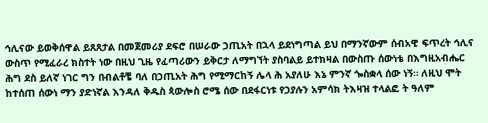ኅሊናው ይወቅሰዋል ይጸጸታል በመጀመሪያ ደፍሮ በሠራው ኃጢአት በኋላ ይደነግጣል ይህ በማንኛውም ሰብአዊ ፍጥረት ኅሊና ውስጥ የሚፈራረ ክስተት ነው በዚህ ጊዜ የፈጣሪውን ይቅርታ ለማግኘት ያስባልይ ይተክዛል በውስጡ ሰውነቴ በእግዚአብሔር ሕግ ደስ ይለኛ ነገር ግን በብልቶቼ ባለ በኃጢአት ሕግ የሚማርከኝ ሌላ ሕ አያለሁ እኔ ምንኛ ጐስቋላ ሰው ነኝ። ለዚህ ሞት ከተሰጠ ሰውነ ማን ያድነኛል እንዳለ ቅዱስ ጳውሎስ ሮሜ ሰው በደፋርነቱ የኃያሉን አምሳክ ትእዛዝ ተላልፎ ት ዓለም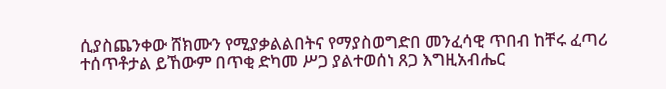ሲያስጨንቀው ሸክሙን የሚያቃልልበትና የማያስወግድበ መንፈሳዊ ጥበብ ከቸሩ ፈጣሪ ተሰጥቶታል ይኸውም በጥቂ ድካመ ሥጋ ያልተወሰነ ጸጋ እግዚአብሔር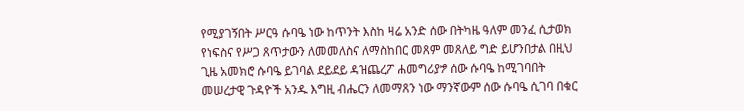የሚያገኝበት ሥርዓ ሱባዔ ነው ከጥንት እስከ ዛሬ አንድ ሰው በትካዜ ዓለም መንፈ ሲታወክ የነፍስና የሥጋ ጸጥታውን ለመመለስና ለማስከበር መጸም መጸለይ ግድ ይሆንበታል በዚህ ጊዜ አመክሮ ሱባዔ ይገባል ደይደይ ዳዝጨረፖ ሐመግሪያፇ ሰው ሱባዔ ከሚገባበት መሠረታዊ ጉዳዮች አንዱ እግዚ ብሔርን ለመማጸን ነው ማንኛውም ሰው ሱባዔ ሲገባ በቁር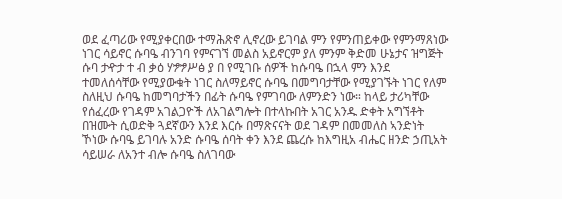ወደ ፈጣሪው የሚያቀርበው ተማሕጽኖ ሊኖረው ይገባል ምን የምንጠይቀው የምንማጸነው ነገር ሳይኖር ሱባዔ ብንገባ የምናገኘ መልስ አይኖርም ያለ ምንም ቅድመ ሁኔታና ዝግጅት ሱባ ታዯታ ተ ብ ቃዕ ሃፇፇሥፅ ያ በ የሚገቡ ሰዎች ከሱባዔ በኋላ ምን እንደ ተመለሰሳቸው የሚያውቁት ነገር ስለማይኖር ሱባዔ በመግባታቸው የሚያገኙት ነገር የለም ስለዚህ ሱባዔ ከመግባታችን በፊት ሱባዔ የምገባው ለምንድን ነው። ከላይ ታሪካቸው የሰፈረው የገዳም አገልጋዮች ለአገልግሎት በተላኩበት አገር አንዱ ድቀት አግኘቶት በዝሙት ሲወድቅ ጓደኛውን እንደ እርሱ በማጽናናት ወደ ገዳም በመመለስ ኣንድነት ኾነው ሱባዔ ይገባሉ አንድ ሱባዔ ሰባት ቀን እንደ ጨረሱ ከእግዚአ ብሔር ዘንድ ኃጢአት ሳይሠራ ለአንተ ብሎ ሱባዔ ስለገባው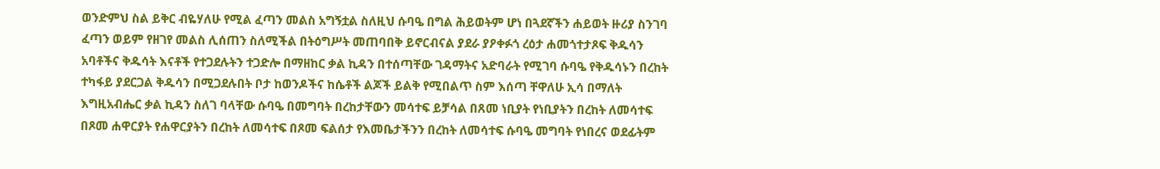ወንድምህ ስል ይቅር ብዬሃለሁ የሚል ፈጣን መልስ አግኝቷል ስለዚህ ሱባዔ በግል ሕይወትም ሆነ በጓደኛችን ሐይወት ዙሪያ ስንገባ ፈጣን ወይም የዘገየ መልስ ሊሰጠን ስለሚችል በትዕግሥት መጠባበቅ ይኖርብናል ያደራ ያዖቀፉጎ ረዕታ ሐመጎተታጾፍ ቅዱሳን አባቶችና ቅዱሳት እናቶች የተጋደሉትን ተጋድሎ በማዘከር ቃል ኪዳን በተሰጣቸው ገዳማትና አድባራት የሚገባ ሱባዔ የቅዱሳኑን በረከት ተካፋይ ያደርጋል ቅዱሳን በሚጋደሉበት ቦታ ከወንዶችና ከሴቶች ልጆች ይልቅ የሚበልጥ ስም እሰጣ ቸዋለሁ ኢሳ በማለት እግዚአብሔር ቃል ኪዳን ስለገ ባላቸው ሱባዔ በመግባት በረከታቸውን መሳተፍ ይቻሳል በጸመ ነቢያት የነቢያትን በረከት ለመሳተፍ በጾመ ሐዋርያት የሐዋርያትን በረከት ለመሳተፍ በጾመ ፍልሰታ የእመቤታችንን በረከት ለመሳተፍ ሱባዔ መግባት የነበረና ወደፊትም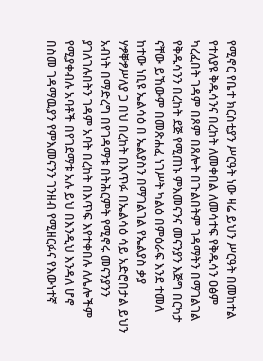የሚኖር የቤተ ክርስቲያን ሥርዓት ነው ዛሬ ይህን ሥርዓት በመከተል የተለያዩ ቅዱሳንና በረከት ለመቀበል ለመሳተፍ የቅዱሳን ዐፅም ካረፈበት ገዳም በጾም በጸሎት በጉልበትም ገዳማትን በማገልገል የቅዱሳንን በረከት ደጅ የሚጠኑ ምእመናንና መናንያን እጅግ በርካታ ናቸው ይኸውም በመጽሐፈ ነገሥት ካልዕ በምዕራፍ እንደ ተመለ ከተው ነቢዩ ኤልሳዕ በ ኤልያስን በማገልገል የኤልያስ ቃያ ሃፇቐፇሥለያ ጋ በህ በረከት በእጥፉ በኤልሳዕ ሳይ አድሮበታል ይህን አብነት በማድረግ በየገዳማቱ በትሕርምት የሚኖሩ መናንያንን ያገለገሉበትን ገዳም አባት በረከት በእጥፍ እየተቀበሉ ለሌሎችም የሚያቀብሉ አባቶች በየገደማቱ አሉ ይህ በእንዲህ እንዳለ ሆኖ በስመ ገዳማዉያን የምእመናንን ገንዘብ የሚዘርፉና የእውነተኛ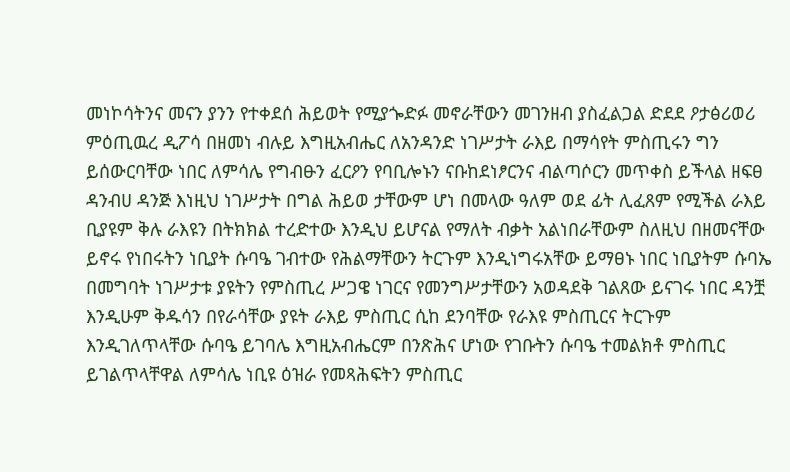መነኮሳትንና መናን ያንን የተቀደሰ ሕይወት የሚያጐድፉ መኖራቸውን መገንዘብ ያስፈልጋል ድደደ ዖታፅሪወሪ ምዕጢዉረ ዲፖሳ በዘመነ ብሉይ እግዚአብሔር ለአንዳንድ ነገሥታት ራእይ በማሳየት ምስጢሩን ግን ይሰውርባቸው ነበር ለምሳሌ የግብፁን ፈርዖን የባቢሎኑን ናቡከደነፆርንና ብልጣሶርን መጥቀስ ይችላል ዘፍፀ ዳንብሀ ዳንጅ እነዚህ ነገሥታት በግል ሕይወ ታቸውም ሆነ በመላው ዓለም ወደ ፊት ሊፈጸም የሚችል ራእይ ቢያዩም ቅሉ ራእዩን በትክክል ተረድተው እንዲህ ይሆናል የማለት ብቃት አልነበራቸውም ስለዚህ በዘመናቸው ይኖሩ የነበሩትን ነቢያት ሱባዔ ገብተው የሕልማቸውን ትርጉም እንዲነግሩአቸው ይማፀኑ ነበር ነቢያትም ሱባኤ በመግባት ነገሥታቱ ያዩትን የምስጢረ ሥጋዌ ነገርና የመንግሥታቸውን አወዳደቅ ገልጸው ይናገሩ ነበር ዳንቿ እንዲሁም ቅዱሳን በየራሳቸው ያዩት ራእይ ምስጢር ሲከ ደንባቸው የራእዩ ምስጢርና ትርጉም እንዲገለጥላቸው ሱባዔ ይገባሌ እግዚአብሔርም በንጽሕና ሆነው የገቡትን ሱባዔ ተመልክቶ ምስጢር ይገልጥላቸዋል ለምሳሌ ነቢዩ ዕዝራ የመጻሕፍትን ምስጢር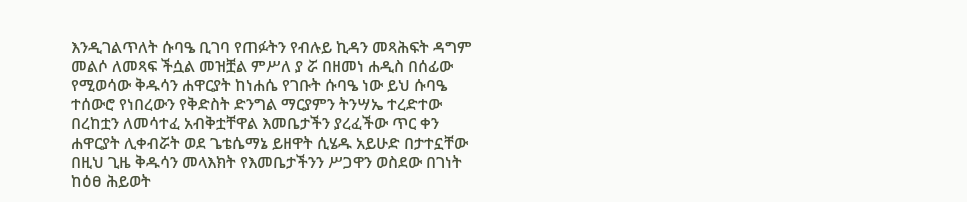እንዲገልጥለት ሱባዔ ቢገባ የጠፉትን የብሉይ ኪዳን መጻሕፍት ዳግም መልሶ ለመጻፍ ችሷል መዝቿል ምሥለ ያ ሯ በዘመነ ሐዲስ በሰፊው የሚወሳው ቅዱሳን ሐዋርያት ከነሐሴ የገቡት ሱባዔ ነው ይህ ሱባዔ ተሰውሮ የነበረውን የቅድስት ድንግል ማርያምን ትንሣኤ ተረድተው በረከቷን ለመሳተፈ አብቅቷቸዋል እመቤታችን ያረፈችው ጥር ቀን ሐዋርያት ሊቀብሯት ወደ ጌቴሴማኔ ይዘዋት ሲሄዱ አይሁድ በታተኗቸው በዚህ ጊዜ ቅዱሳን መላእክት የእመቤታችንን ሥጋዋን ወስደው በገነት ከዕፀ ሕይወት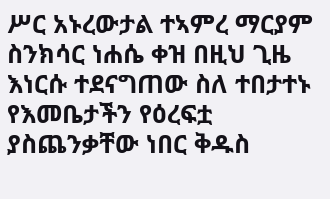ሥር አኑረውታል ተኣምረ ማርያም ስንክሳር ነሐሴ ቀዝ በዚህ ጊዜ እነርሱ ተደናግጠው ስለ ተበታተኑ የእመቤታችን የዕረፍቷ ያስጨንቃቸው ነበር ቅዱስ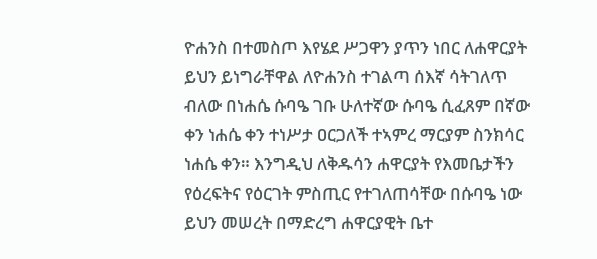ዮሐንስ በተመስጦ እየሄደ ሥጋዋን ያጥን ነበር ለሐዋርያት ይህን ይነግራቸዋል ለዮሐንስ ተገልጣ ሰእኛ ሳትገለጥ ብለው በነሐሴ ሱባዔ ገቡ ሁለተኛው ሱባዔ ሲፈጸም በኛው ቀን ነሐሴ ቀን ተነሥታ ዐርጋለች ተኣምረ ማርያም ስንክሳር ነሐሴ ቀን። እንግዲህ ለቅዱሳን ሐዋርያት የእመቤታችን የዕረፍትና የዕርገት ምስጢር የተገለጠሳቸው በሱባዔ ነው ይህን መሠረት በማድረግ ሐዋርያዊት ቤተ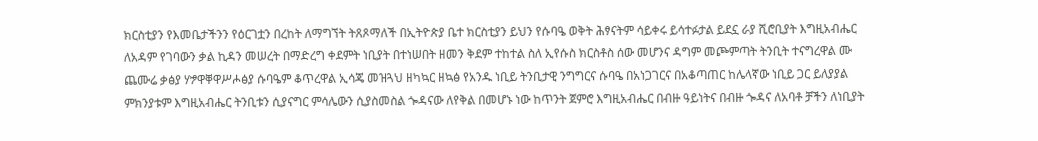ክርስቲያን የእመቤታችንን የዕርገቷን በረከት ለማግኘት ትጸጾማለች በኢትዮጵያ ቤተ ክርስቲያን ይህን የሱባዔ ወቅት ሕፃናትም ሳይቀሩ ይሳተፉታል ይደኗ ራያ ሺሮቢያት እግዚአብሔር ለአዳም የገባውን ቃል ኪዳን መሠረት በማድረግ ቀደምት ነቢያት በተነሠበት ዘመን ቅደም ተከተል ስለ ኢየሱስ ክርስቶስ ሰው መሆንና ዳግም መጮምጣት ትንቢት ተናግረዋል ሙ ጨሙሬ ቃፅያ ሃፇዋቐዋሥሖፅያ ሱባዔም ቆጥረዋል ኢሳጄ መዝጓህ ዘካኳር ዘኳፅ የአንዱ ነቢይ ትንቢታዊ ንግግርና ሱባዔ በአነጋገርና በአቆጣጠር ከሌላኛው ነቢይ ጋር ይለያያል ምክንያቱም እግዚአብሔር ትንቢቱን ሲያናግር ምሳሌውን ሲያስመስል ጐዳናው ለየቅል በመሆኑ ነው ከጥንት ጀምሮ እግዚአብሔር በብዙ ዓይነትና በብዙ ጐዳና ለአባቶ ቻችን ለነቢያት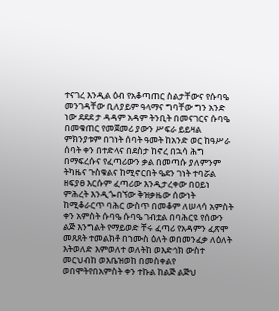ተናገረ እንዲል ዕብ የአቆጣጠር ስልታቸውና የሱባዔ መንገዳቸው ቢለያይም ዓላማና ግባቸው ግን አንድ ነው ደደደ ታ ዳዳም አዳም ትንቢት በመናገርና ሱባዔ በመቁጠር የመጀመሪ ያውን ሥፍራ ይይዛል ምክንያቱም በገነት ሰባት ዓመት ከአንድ ወር ከዓሥራ ሰባት ቀን በተድላና በደስታ ከኖረ በኋሳ ሕግ በማፍረሱና የፈጣሪውን ቃል በመጣሱ ያለምንም ትካዜና ጉስቁልና ከሚኖርበት ዔደን ገነት ተባሯል ዘፍያፀ እርሱም ፈጣሪው እንዲታረቀው በዐይነ ምሕረት እንዲጐበኘው ቅዝቃዜው ሰውነት ከሚቆራርጥ ባሕር ውስጥ በመቆም ለሠላሳ አምስት ቀን አምስት ሱባዔ ሱባዔ ገብቷል በባሕርዩ የሰውን ልጅ እንግልት የማይወድ ቸሩ ፈጣሪ የአዳምን ፈጽሞ መጸጸት ተመልክቶ በኀሙስ ዕለት ወበመንፈቃ ለዕለት እትወለድ እምወለተ ወለትከ ወእድኅክ ውስተ መርህብከ ወእቤዝወከ በመስቀልየ ወበሞትየበአምስት ቀን ተኩል ከልጅ ልጅህ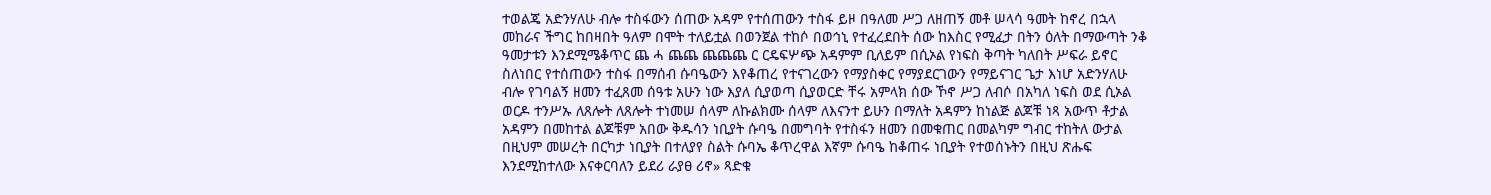ተወልጄ አድንሃለሁ ብሎ ተስፋውን ሰጠው አዳም የተሰጠውን ተስፋ ይዞ በዓለመ ሥጋ ለዘጠኝ መቶ ሠላሳ ዓመት ከኖረ በኋላ መከራና ችግር ከበዛበት ዓለም በሞት ተለይቷል በወንጀል ተከሶ በወኅኒ የተፈረደበት ሰው ከእስር የሚፈታ በትን ዕለት በማውጣት ንቆ ዓመታቱን እንደሚሜቆጥር ጨ ሓ ጨጨ ጨጨጨ ር ርዴፍሦጭ አዳምም ቢለይም በሲኦል የነፍስ ቅጣት ካለበት ሥፍራ ይኖር ስለነበር የተሰጠውን ተስፋ በማሰብ ሱባዔውን እየቆጠረ የተናገረውን የማያስቀር የማያደርገውን የማይናገር ጌታ እነሆ አድንሃለሁ ብሎ የገባልኝ ዘመን ተፈጸመ ሰዓቱ አሁን ነው እያለ ሲያወጣ ሲያወርድ ቸሩ አምላክ ሰው ኾኖ ሥጋ ለብሶ በአካለ ነፍስ ወደ ሲኦል ወርዶ ተንሥኡ ለጸሎት ለጸሎት ተነመሠ ሰላም ለኩልክሙ ሰላም ለእናንተ ይሁን በማለት አዳምን ከነልጅ ልጆቹ ነጻ አውጥ ቶታል አዳምን በመከተል ልጆቹም አበው ቅዱሳን ነቢያት ሱባዔ በመግባት የተስፋን ዘመን በመቁጠር በመልካም ግብር ተከትለ ውታል በዚህም መሠረት በርካታ ነቢያት በተለያየ ስልት ሱባኤ ቆጥረዋል እኛም ሱባዔ ከቆጠሩ ነቢያት የተወሰኑትን በዚህ ጽሑፍ እንደሚከተለው እናቀርባለን ይደሪ ራያፀ ሪኖ» ጻድቁ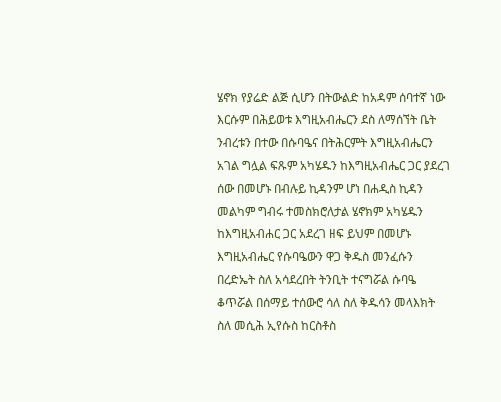ሄኖክ የያሬድ ልጅ ሲሆን በትውልድ ከአዳም ሰባተኛ ነው እርሱም በሕይወቱ እግዚአብሔርን ደስ ለማሰኘት ቤት ንብረቱን በተው በሱባዔና በትሕርምት እግዚአብሔርን አገል ግሏል ፍጹም አካሄዱን ከእግዚአብሔር ጋር ያደረገ ሰው በመሆኑ በብሉይ ኪዳንም ሆነ በሐዲስ ኪዳን መልካም ግብሩ ተመስክሮለታል ሄኖክም አካሄዱን ከእግዚአብሐር ጋር አደረገ ዘፍ ይህም በመሆኑ እግዚአብሔር የሱባዔውን ዋጋ ቅዱስ መንፈሱን በረድኤት ስለ አሳደረበት ትንቢት ተናግሯል ሱባዔ ቆጥሯል በሰማይ ተሰውሮ ሳለ ስለ ቅዱሳን መላእክት ስለ መሲሕ ኢየሱስ ከርስቶስ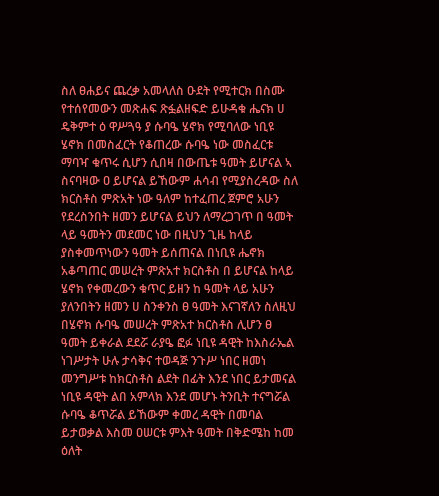ስለ ፀሐይና ጨረቃ አመላለስ ዑደት የሚተርክ በስሙ የተሰየመውን መጽሐፍ ጽፏልዘፍድ ይሁዳቁ ሔናክ ሀ ዴቅምተ ዕ ዋሥጓዓ ያ ሱባዔ ሄኖክ የሚባለው ነቢዩ ሄኖክ በመስፈርት የቆጠረው ሱባዔ ነው መስፈርቱ ማባዣ ቁጥሩ ሲሆን ሲበዛ በውጤቱ ዓመት ይሆናል ኣ ስናባዛው ዐ ይሆናል ይኸውም ሐሳብ የሚያስረዳው ስለ ክርስቶስ ምጽአት ነው ዓለም ከተፈጠረ ጀምሮ አሁን የደረስንበት ዘመን ይሆናል ይህን ለማረጋገጥ በ ዓመት ላይ ዓመትን መደመር ነው በዚህን ጊዜ ከላይ ያስቀመጥነውን ዓመት ይሰጠናል በነቢዩ ሔኖክ አቆጣጠር መሠረት ምጽአተ ክርስቶስ በ ይሆናል ከላይ ሄኖክ የቀመረውን ቁጥር ይዘን ከ ዓመት ላይ አሁን ያለንበትን ዘመን ሀ ስንቀንስ ፀ ዓመት እናገኛለን ስለዚህ በሄኖክ ሱባዔ መሠረት ምጽአተ ክርስቶስ ሊሆን ፀ ዓመት ይቀራል ደደሯ ራያዔ ፎፉ ነቢዩ ዳዊት ከእስራኤል ነገሥታት ሁሉ ታሳቅና ተወዳጅ ንጉሥ ነበር ዘመነ መንግሥቱ ከክርስቶስ ልደት በፊት እንደ ነበር ይታመናል ነቢዩ ዳዊት ልበ አምላክ እንደ መሆኑ ትንቢት ተናግሯል ሱባዔ ቆጥሯል ይኸውም ቀመረ ዳዊት በመባል ይታወቃል እስመ ዐሠርቱ ምእት ዓመት በቅድሜከ ከመ ዕለት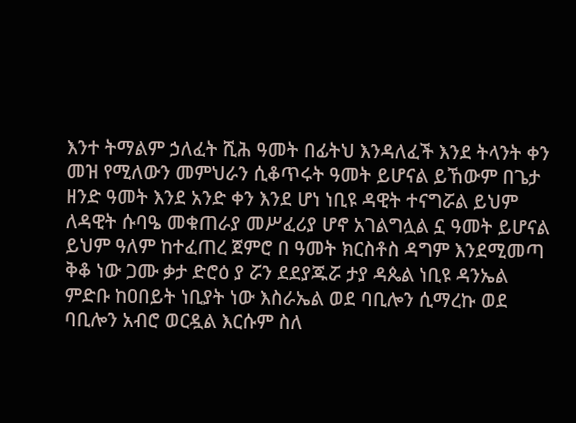እንተ ትማልም ኃለፈት ሺሕ ዓመት በፊትህ እንዳለፈች እንደ ትላንት ቀን መዝ የሚለውን መምህራን ሲቆጥሩት ዓመት ይሆናል ይኸውም በጌታ ዘንድ ዓመት እንደ አንድ ቀን እንደ ሆነ ነቢዩ ዳዊት ተናግሯል ይህም ለዳዊት ሱባዔ መቁጠራያ መሥፈሪያ ሆኖ አገልግሏል ኗ ዓመት ይሆናል ይህም ዓለም ከተፈጠረ ጀምሮ በ ዓመት ክርስቶስ ዳግም እንደሚመጣ ቅቆ ነው ጋሙ ቃታ ድሮዕ ያ ሯን ደደያጁሯ ታያ ዳጴል ነቢዩ ዳንኤል ምድቡ ከዐበይት ነቢያት ነው እስራኤል ወደ ባቢሎን ሲማረኩ ወደ ባቢሎን አብሮ ወርዷል እርሱም ስለ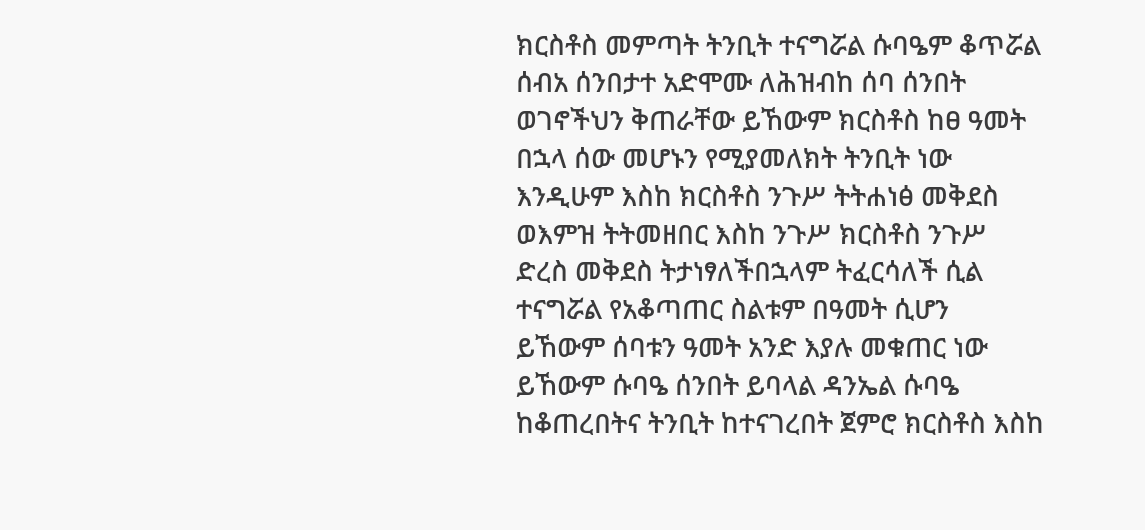ክርስቶስ መምጣት ትንቢት ተናግሯል ሱባዔም ቆጥሯል ሰብአ ሰንበታተ አድሞሙ ለሕዝብከ ሰባ ሰንበት ወገኖችህን ቅጠራቸው ይኸውም ክርስቶስ ከፀ ዓመት በኋላ ሰው መሆኑን የሚያመለክት ትንቢት ነው እንዲሁም እስከ ክርስቶስ ንጉሥ ትትሐነፅ መቅደስ ወእምዝ ትትመዘበር እስከ ንጉሥ ክርስቶስ ንጉሥ ድረስ መቅደስ ትታነፃለችበኋላም ትፈርሳለች ሲል ተናግሯል የአቆጣጠር ስልቱም በዓመት ሲሆን ይኸውም ሰባቱን ዓመት አንድ እያሉ መቁጠር ነው ይኸውም ሱባዔ ሰንበት ይባላል ዳንኤል ሱባዔ ከቆጠረበትና ትንቢት ከተናገረበት ጀምሮ ክርስቶስ እስከ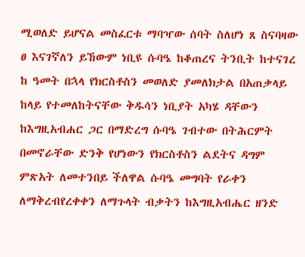ሚወለድ ይሆናል መስፈርቱ ማባዣው ሰባት ስለሆነ ጸ ስናባዛው ፀ እናገኛለን ይኸውም ነቢዩ ሱባዔ ከቆጠረና ትንቢት ከተናገረ ከ ዓመት በኋላ የክርስቶስን መወለድ ያመለክታል በአጠቃላይ ከላይ የተመለከትናቸው ቅዱሳን ነቢያት አካሄ ዳቸውን ከእግዚአብሐር ጋር በማድረግ ሱባዔ ገብተው በትሕርምት በመኖራቸው ድንቅ የሆነውን የክርስቶስን ልደትና ዳግም ምጽአት ለመተንበይ ችለዋል ሱባዔ መግባት የራቀን ለማቅረብየረቀቀን ለማጉላት ብቃትን ከእግዚአብሔር ዘንድ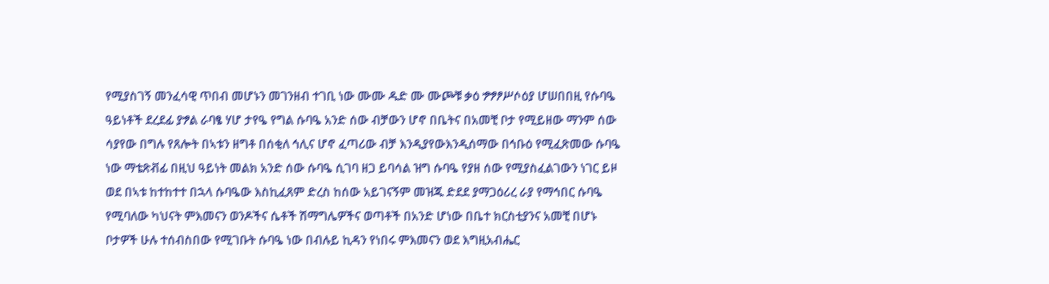የሚያስገኝ መንፈሳዊ ጥበብ መሆኑን መገንዘብ ተገቢ ነው ሙሙ ዱድ ሙ ሙጮቹ ቃዕ ፇፇፆሥሶዕያ ሆሠበበዚ የሱባዔ ዓይነቶች ደረደፊ ያፇል ራባፄ ሃሆ ታየዔ የግል ሱባዔ አንድ ሰው ብቻውን ሆኖ በቤትና በአመቺ ቦታ የሚይዘው ማንም ሰው ሳያየው በግሉ የጸሎት በኣቱን ዘግቶ በሰቂለ ኅሊና ሆኖ ፈጣሪው ብቻ እንዲያየውእንዲሰማው በኅቡዕ የሚፈጽመው ሱባዔ ነው ማቴጽቭፊ በዚህ ዓይነት መልክ አንድ ሰው ሱባዔ ሲገባ ዘጋ ይባሳል ዝግ ሱባዔ የያዘ ሰው የሚያስፈልገውን ነገር ይዞ ወደ በኣቱ ከተከተተ በኋላ ሱባዔው እስኪፈጸም ድረስ ከሰው አይገናኝም መዝጁ ድደደ ያማጋዕሪረ ራያ የማኅበር ሱባዔ የሚባለው ካህናት ምእመናን ወንዶችና ሴቶች ሽማግሌዎችና ወጣቶች በአንድ ሆነው በቤተ ክርስቲያንና አመቺ በሆኑ ቦታዎች ሁሉ ተሰብስበው የሚገቡት ሱባዔ ነው በብሉይ ኪዳን የነበሩ ምእመናን ወደ እግዚአብሔር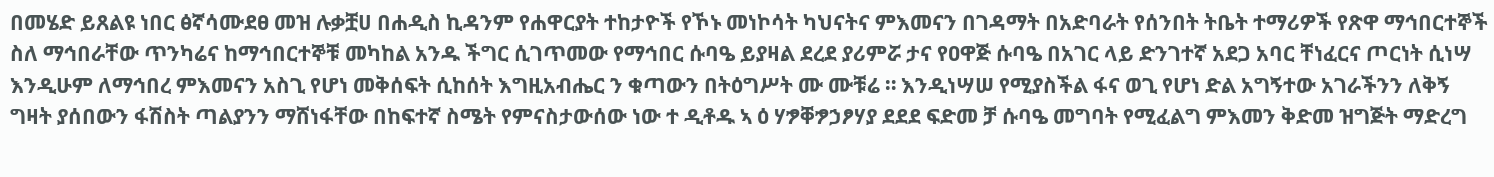በመሄድ ይጸልዩ ነበር ፅኛሳሙደፀ መዝ ሉቃቿሀ በሐዲስ ኪዳንም የሐዋርያት ተከታዮች የኾኑ መነኮሳት ካህናትና ምእመናን በገዳማት በአድባራት የሰንበት ትቤት ተማሪዎች የጽዋ ማኅበርተኞች ስለ ማኅበራቸው ጥንካሬና ከማኅበርተኞቹ መካከል አንዱ ችግር ሲገጥመው የማኅበር ሱባዔ ይያዛል ደረደ ያሪምሯ ታና የዐዋጅ ሱባዔ በአገር ላይ ድንገተኛ አደጋ አባር ቸነፈርና ጦርነት ሲነሣ እንዲሁም ለማኅበረ ምእመናን አስጊ የሆነ መቅሰፍት ሲከሰት እግዚአብሔር ን ቁጣውን በትዕግሥት ሙ ሙቹሬ ። እንዲነሣሠ የሚያስችል ፋና ወጊ የሆነ ድል አግኝተው አገራችንን ለቅኝ ግዛት ያሰበውን ፋሽስት ጣልያንን ማሸነፋቸው በከፍተኛ ስሜት የምናስታውሰው ነው ተ ዲቶዱ ኣ ዕ ሃፇቐፇኃፆሃያ ደደደ ፍድመ ቻ ሱባዔ መግባት የሚፈልግ ምእመን ቅድመ ዝግጅት ማድረግ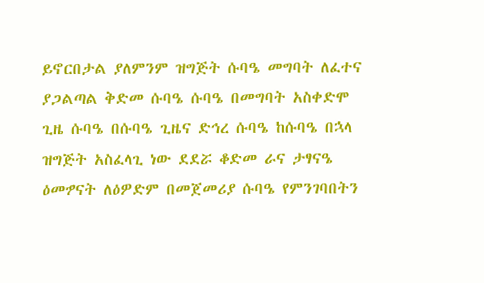ይኖርበታል ያለምንም ዝግጅት ሱባዔ መግባት ለፈተና ያጋልጣል ቅድመ ሱባዔ ሱባዔ በመግባት አስቀድሞ ጊዜ ሱባዔ በሱባዔ ጊዜና ድኅረ ሱባዔ ከሱባዔ በኋላ ዝግጅት አስፈላጊ ነው ደደሯ ቆድመ ራና ታፃናዔ ዕመፇናት ለዕዎድም በመጀመሪያ ሱባዔ የምንገባበትን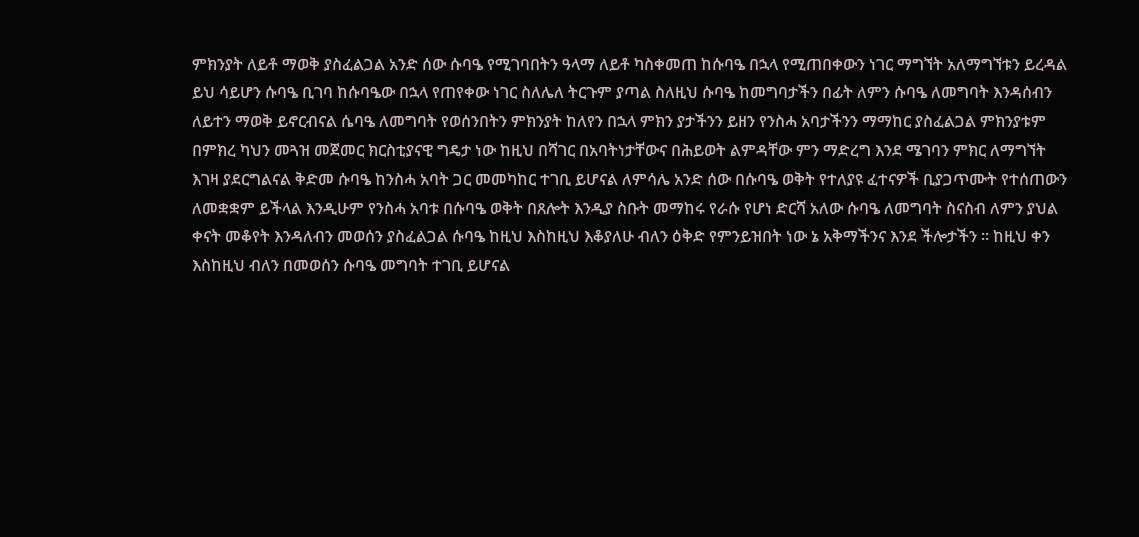ምክንያት ለይቶ ማወቅ ያስፈልጋል አንድ ሰው ሱባዔ የሚገባበትን ዓላማ ለይቶ ካስቀመጠ ከሱባዔ በኋላ የሚጠበቀውን ነገር ማግኘት አለማግኘቱን ይረዳል ይህ ሳይሆን ሱባዔ ቢገባ ከሱባዔው በኋላ የጠየቀው ነገር ስለሌለ ትርጉም ያጣል ስለዚህ ሱባዔ ከመግባታችን በፊት ለምን ሱባዔ ለመግባት እንዳሰብን ለይተን ማወቅ ይኖርብናል ሴባዔ ለመግባት የወሰንበትን ምክንያት ከለየን በኋላ ምክን ያታችንን ይዘን የንስሓ አባታችንን ማማከር ያስፈልጋል ምክንያቱም በምክረ ካህን መጓዝ መጀመር ክርስቲያናዊ ግዴታ ነው ከዚህ በሻገር በአባትነታቸውና በሕይወት ልምዳቸው ምን ማድረግ እንደ ሜገባን ምክር ለማግኘት እገዛ ያደርግልናል ቅድመ ሱባዔ ከንስሓ አባት ጋር መመካከር ተገቢ ይሆናል ለምሳሌ አንድ ሰው በሱባዔ ወቅት የተለያዩ ፈተናዎች ቢያጋጥሙት የተሰጠውን ለመቋቋም ይችላል እንዲሁም የንስሓ አባቱ በሱባዔ ወቅት በጸሎት እንዲያ ስቡት መማከሩ የራሱ የሆነ ድርሻ አለው ሱባዔ ለመግባት ስናስብ ለምን ያህል ቀናት መቆየት እንዳለብን መወሰን ያስፈልጋል ሱባዔ ከዚህ እስከዚህ እቆያለሁ ብለን ዕቅድ የምንይዝበት ነው ኔ አቅማችንና እንደ ችሎታችን ። ከዚህ ቀን እስከዚህ ብለን በመወሰን ሱባዔ መግባት ተገቢ ይሆናል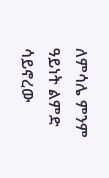ለምሳሌ ምንም ዓይነት ልምድ ሳይኖረው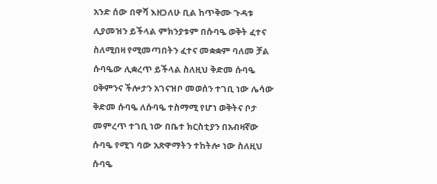አንድ ሰው በዋሻ እዘጋለሁ ቢል ከጥቅሙ ጉዳቱ ሊያመዝን ይችላል ምክንያቱም በሱባዔ ወቅት ፈተና ስለሚበዛ የሚመጣበትን ፈተና መቋቋም ባለመ ቻል ሱባዔው ሊቋረጥ ይችላል ስለዚህ ቅድመ ሱባዔ ዐቅምንና ችሎታን አገናዝቦ መወሰን ተገቢ ነው ሌሳው ቅድመ ሱባዔ ለሱባዔ ተስማሚ የሆነ ወቅትና ቦታ መምረጥ ተገቢ ነው በቤተ ክርስቲያን በአብዛኛው ሱባዔ የሚገ ባው አጽዋማትን ተከትሎ ነው ስለዚህ ሱባዔ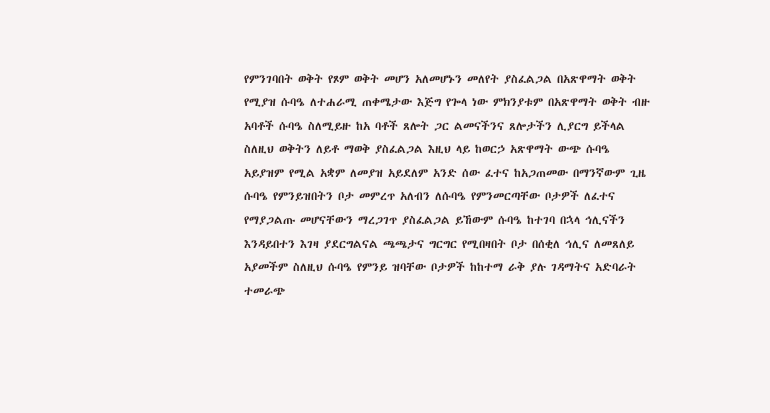የምንገባበት ወቅት የጾም ወቅት መሆን አለመሆኑን መለየት ያስፈልጋል በአጽዋማት ወቅት የሚያዝ ሱባዔ ለተሐራሚ ጠቀሜታው እጅግ የጐላ ነው ምክንያቱም በአጽዋማት ወቅት ብዙ አባቶች ሱባዔ ስለሚይዙ ከአ ባቶች ጸሎት ጋር ልመናችንና ጸሎታችን ሊያርግ ይችላል ስለዚህ ወቅትን ለይቶ ማወቅ ያስፈልጋል እዚህ ላይ ከወርኃ አጽዋማት ውጭ ሱባዔ አይያዝም የሚል አቋም ለመያዝ አይደለም አንድ ሰው ፈተና ከአጋጠመው በማንኛውም ጊዜ ሱባዔ የምንይዝበትን ቦታ መምረጥ አለብን ለሱባዔ የምንመርጣቸው ቦታዎች ለፈተና የማያጋልጡ መሆናቸውን ማረጋገጥ ያስፈልጋል ይኸውም ሱባዔ ከተገባ በኋላ ኅሊናችን እንዳይበተን እገዛ ያደርግልናል ጫጫታና ግርግር የሚበዛበት ቦታ በሰቂለ ኅሊና ለመጸለይ አያመችም ስለዚህ ሱባዔ የምንይ ዝባቸው ቦታዎች ከከተማ ራቅ ያሉ ገዳማትና አድባራት ተመራጭ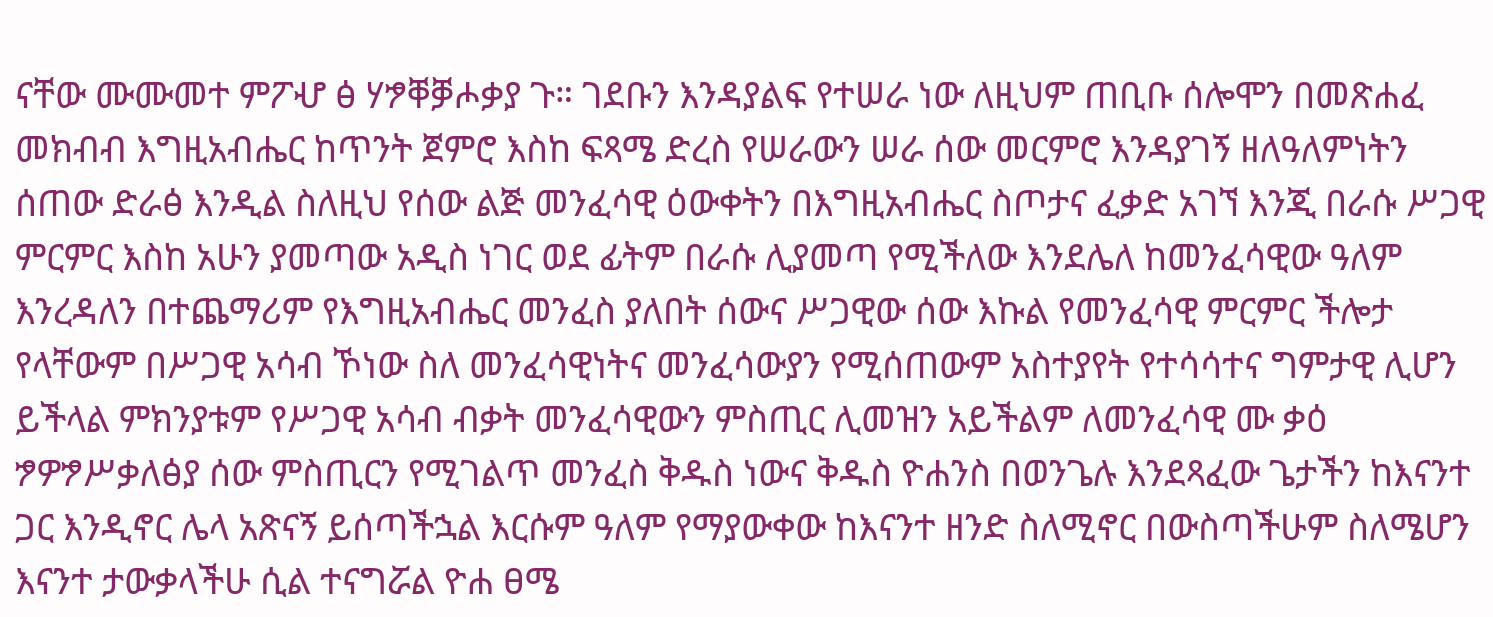ናቸው ሙሙመተ ምፖሇ ፅ ሃፇቐቓሖቃያ ጉ። ገደቡን እንዳያልፍ የተሠራ ነው ለዚህም ጠቢቡ ሰሎሞን በመጽሐፈ መክብብ እግዚአብሔር ከጥንት ጀምሮ እስከ ፍጻሜ ድረስ የሠራውን ሠራ ሰው መርምሮ እንዳያገኝ ዘለዓለምነትን ሰጠው ድራፅ እንዲል ስለዚህ የሰው ልጅ መንፈሳዊ ዕውቀትን በእግዚአብሔር ስጦታና ፈቃድ አገኘ እንጂ በራሱ ሥጋዊ ምርምር እስከ አሁን ያመጣው አዲስ ነገር ወደ ፊትም በራሱ ሊያመጣ የሚችለው እንደሌለ ከመንፈሳዊው ዓለም እንረዳለን በተጨማሪም የእግዚአብሔር መንፈስ ያለበት ሰውና ሥጋዊው ሰው እኩል የመንፈሳዊ ምርምር ችሎታ የላቸውም በሥጋዊ አሳብ ኾነው ስለ መንፈሳዊነትና መንፈሳውያን የሚሰጠውም አስተያየት የተሳሳተና ግምታዊ ሊሆን ይችላል ምክንያቱም የሥጋዊ አሳብ ብቃት መንፈሳዊውን ምስጢር ሊመዝን አይችልም ለመንፈሳዊ ሙ ቃዕ ፇዎፇሥቃለፅያ ሰው ምስጢርን የሚገልጥ መንፈስ ቅዱስ ነውና ቅዱስ ዮሐንስ በወንጌሉ እንደጻፈው ጌታችን ከእናንተ ጋር እንዲኖር ሌላ አጽናኝ ይሰጣችኋል እርሱም ዓለም የማያውቀው ከእናንተ ዘንድ ስለሚኖር በውስጣችሁም ስለሜሆን እናንተ ታውቃላችሁ ሲል ተናግሯል ዮሐ ፀሜ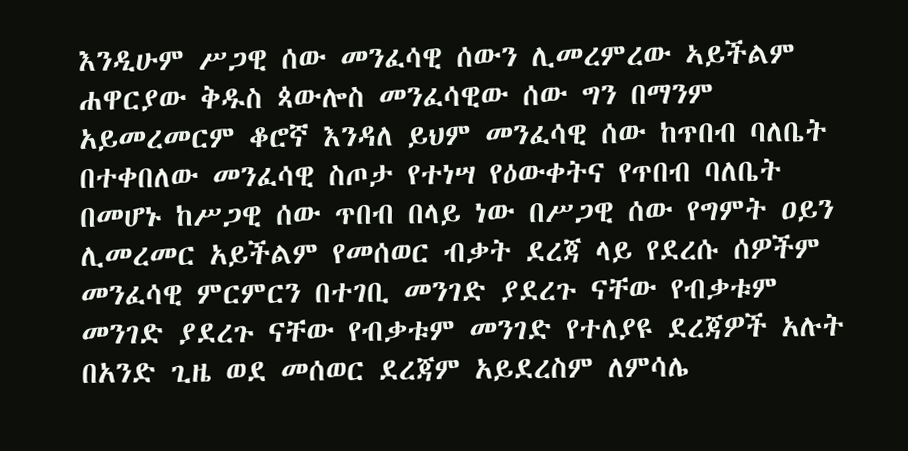እንዲሁም ሥጋዊ ሰው መንፈሳዊ ሰውን ሊመረምረው ኣይችልም ሐዋርያው ቅዱስ ጳውሎስ መንፈሳዊው ሰው ግን በማንም አይመረመርም ቆሮኛ እንዳለ ይህም መንፈሳዊ ሰው ከጥበብ ባለቤት በተቀበለው መንፈሳዊ ስጦታ የተነሣ የዕውቀትና የጥበብ ባለቤት በመሆኑ ከሥጋዊ ሰው ጥበብ በላይ ነው በሥጋዊ ሰው የግምት ዐይን ሊመረመር አይችልም የመሰወር ብቃት ደረጃ ላይ የደረሱ ሰዎችም መንፈሳዊ ምርምርን በተገቢ መንገድ ያደረጉ ናቸው የብቃቱም መንገድ ያደረጉ ናቸው የብቃቱም መንገድ የተለያዩ ደረጃዎች አሉት በአንድ ጊዜ ወደ መሰወር ደረጃም አይደረስም ለምሳሌ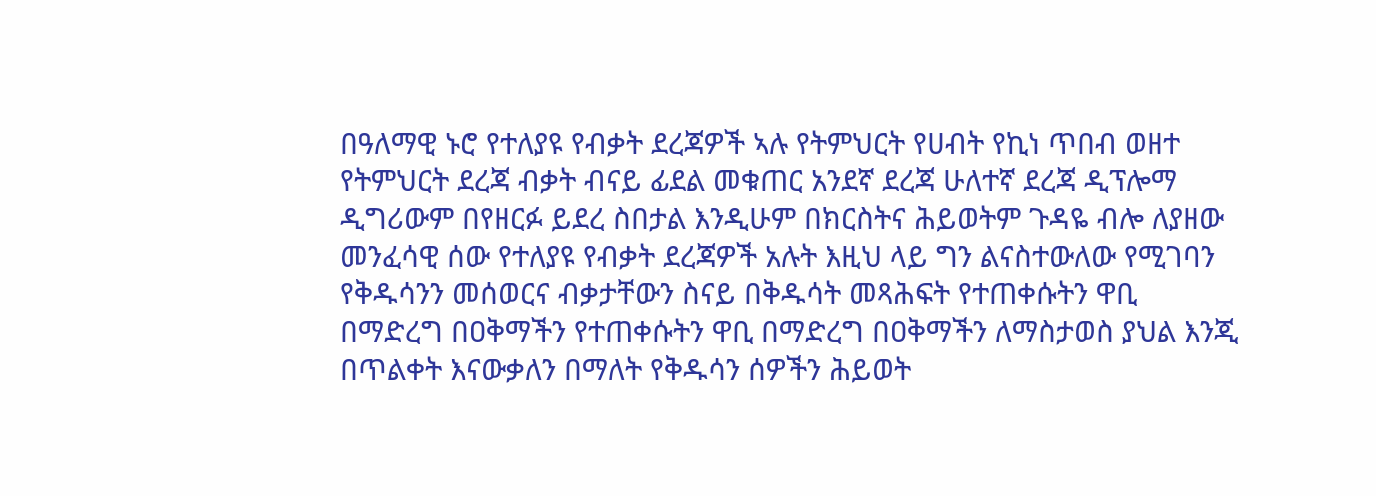በዓለማዊ ኑሮ የተለያዩ የብቃት ደረጃዎች ኣሉ የትምህርት የሀብት የኪነ ጥበብ ወዘተ የትምህርት ደረጃ ብቃት ብናይ ፊደል መቁጠር አንደኛ ደረጃ ሁለተኛ ደረጃ ዲፕሎማ ዲግሪውም በየዘርፉ ይደረ ስበታል እንዲሁም በክርስትና ሕይወትም ጉዳዬ ብሎ ለያዘው መንፈሳዊ ሰው የተለያዩ የብቃት ደረጃዎች አሉት እዚህ ላይ ግን ልናስተውለው የሚገባን የቅዱሳንን መሰወርና ብቃታቸውን ስናይ በቅዱሳት መጻሕፍት የተጠቀሱትን ዋቢ በማድረግ በዐቅማችን የተጠቀሱትን ዋቢ በማድረግ በዐቅማችን ለማስታወስ ያህል እንጂ በጥልቀት እናውቃለን በማለት የቅዱሳን ሰዎችን ሕይወት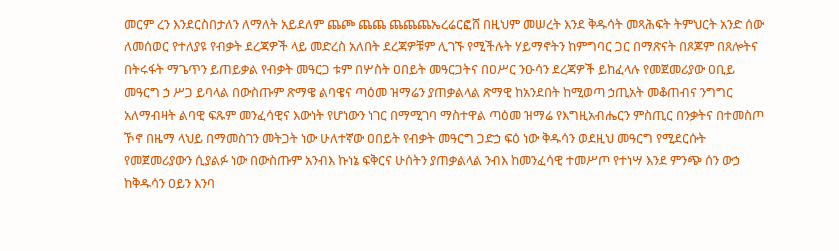መርም ረን እንደርስበታለን ለማለት አይደለም ጨጮ ጨጨ ጨጨጨኤረሬርፎሸ በዚህም መሠረት እንደ ቅዱሳት መጻሕፍት ትምህርት አንድ ሰው ለመሰወር የተለያዩ የብቃት ደረጃዎች ላይ መድረስ አለበት ደረጃዎቹም ሊገኙ የሚችሉት ሃይማኖትን ከምግባር ጋር በማጽናት በጾጆም በጸሎትና በትሩፋት ማጌጥን ይጠይቃል የብቃት መዓርጋ ቱም በሦስት ዐበይት መዓርጋትና በዐሥር ንዑሳን ደረጃዎች ይከፈላሉ የመጀመሪያው ዐቢይ መዓርግ ኃ ሥጋ ይባላል በውስጡም ጽማዌ ልባዌና ጣዕመ ዝማሬን ያጠቃልላል ጽማዊ ከአንደበት ከሚወጣ ኃጢአት መቆጠብና ንግግር አለማብዛት ልባዊ ፍጹም መንፈሳዊና እውነት የሆነውን ነገር በማሚገባ ማስተዋል ጣዕመ ዝማሬ የእግዚአብሔርን ምስጢር በንቃትና በተመስጦ ኾኖ በዜማ ላህይ በማመስገን መትጋት ነው ሁለተኛው ዐበይት የብቃት መዓርግ ጋድኃ ፍዕ ነው ቅዱሳን ወደዚህ መዓርግ የሚደርሱት የመጀመሪያውን ሲያልፉ ነው በውስጡም አንብእ ኩነኔ ፍቅርና ሁሰትን ያጠቃልላል ንብእ ከመንፈሳዊ ተመሥጦ የተነሣ እንደ ምንጭ ሰን ውኃ ከቅዱሳን ዐይን እንባ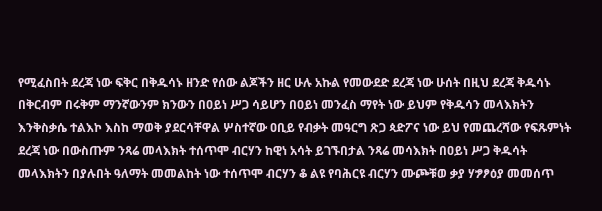የሚፈስበት ደረጃ ነው ፍቅር በቅዱሳኑ ዘንድ የሰው ልጆችን ዘር ሁሉ አኩል የመውደድ ደረጃ ነው ሁሰት በዚህ ደረጃ ቅዱሳኑ በቅርብም በሩቅም ማንኛውንም ክንውን በዐይነ ሥጋ ሳይሆን በዐይነ መንፈስ ማየት ነው ይህም የቅዱሳን መላእክትን እንቅስቃሴ ተልእኮ እስከ ማወቅ ያደርሳቸዋል ሦስተኛው ዐቢይ የብቃት መዓርግ ጽጋ ጳድፖና ነው ይህ የመጨረሻው የፍጹምነት ደረጃ ነው በውስጡም ንጻሬ መላእክት ተሰጥሞ ብርሃን ከዊነ አሳት ይገኙበታል ንጻሬ መሳእክት በዐይነ ሥጋ ቅዱሳት መላእክትን በያሉበት ዓለማት መመልከት ነው ተሰጥሞ ብርሃን ቆ ልዩ የባሕርዩ ብርሃን ሙጮቹወ ቃያ ሃፇፆዕያ መመሰጥ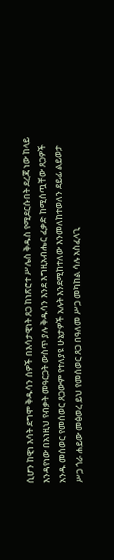ሲሆን ከዊነ እሳት ደግሞ ቅዱሳን ሰዎች በእሳታዊነት ጸጋ ከነጽሮተ ሥሌስ ቅዱስ የሚደርሱበት ደረጃ ነው ከላይ እንዳየነው በአነዚህ የብቃት መዓርጋት ውስጥ ያሉ ቅዱሳን እንደ እግዚአብሔር ፈቃድ ከሚሰጧቸው ጸጋዎች አንዱ መሰወር የመሰወር ጸጋውም የተለያዩ ሁኔታዎች አሉት እንደሚከተለው እንመለከተወለን ደይፊ ልይወታ ሥጋ ጎራ ሐይው መፅወረ ይህ የመሰወር ጸጋ በዓለመ ሥጋ መካከል ሳሉ አስፈላጊ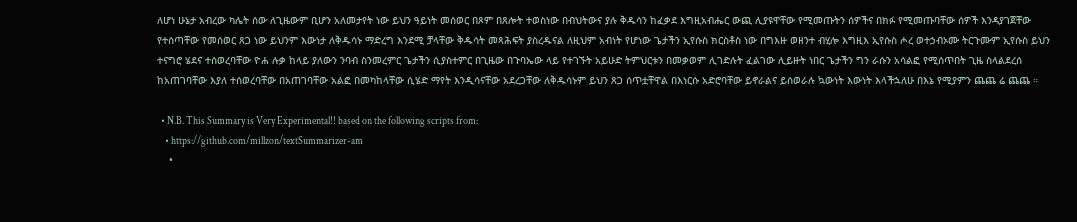ለሆነ ሁኔታ አብረው ካሌት ሰው ለጊዜውም ቢሆን አለመታየት ነው ይህን ዓይነት መሰወር በጾም በጸሎት ተወስነው በብህትውና ያሉ ቅዱሳን ከፈቃደ እግዚአብሔር ውጪ ሊያዩዋቸው የሚመጡትን ሰዎችና በክፉ የሚመጡባቸው ሰዎች እንዳያገጀቸው የተሰጣቸው የመሰወር ጸጋ ነው ይህንም እውነታ ለቅዱሳኑ ማድረግ እንደሚ ቻላቸው ቅዱሳት መጻሕፍት ያስረዱናል ለዚህም አብነት የሆነው ጌታችን ኢየሱስ ክርስቶስ ነው በግእዙ ወዘንተ ብሂሎ እግዚእ ኢየሱስ ሖረ ወተኃብኦሙ ትርጉሙም ኢየሱስ ይህን ተናግሮ ሄደና ተሰወረባቸው ዮሐ ሉቃ ከላይ ያለውን ንባብ ስንመረምር ጌታችን ሲያስተምር በጊዜው በጉባኤው ላይ የተገኙት አይሁድ ትምህርቱን በመቃወም ሊገድሉት ፈልገው ሊይዙት ነበር ጌታችን ግን ራሱን አሳልፎ የሚሰጥበት ጊዜ ስላልደረሰ ከአጠገባቸው እያለ ተሰወረባቸው በአጠገባቸው አልፎ በመካከላቸው ሲሄድ ማየት እንዲሳናቸው አደረጋቸው ለቅዱሳኑም ይህን ጸጋ ሰጥቷቸዋል በእነርሱ አድሮባቸው ይኖራልና ይሰወራሉ ኳውነት እውነት እላችኋለሁ በእኔ የሚያምን ጨጨ ሬ ጨጨ ።

  • N.B. This Summary is Very Experimental!! based on the following scripts from:
    • https://github.com/millzon/textSummarizer-am
    •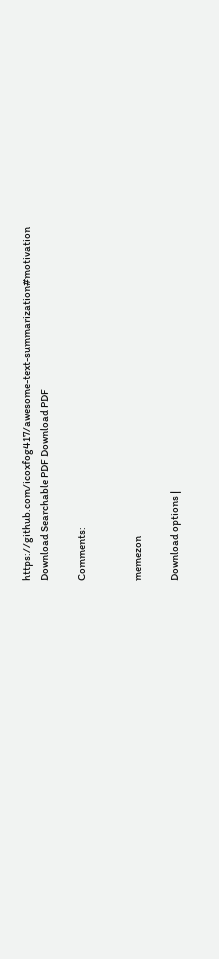https://github.com/icoxfog417/awesome-text-summarization#motivation
Download Searchable PDF Download PDF

Comments:


memezon

Download options |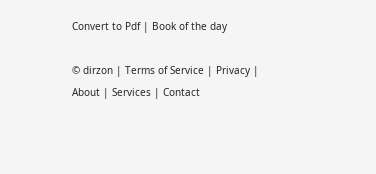Convert to Pdf | Book of the day

© dirzon | Terms of Service | Privacy | About | Services | Contact